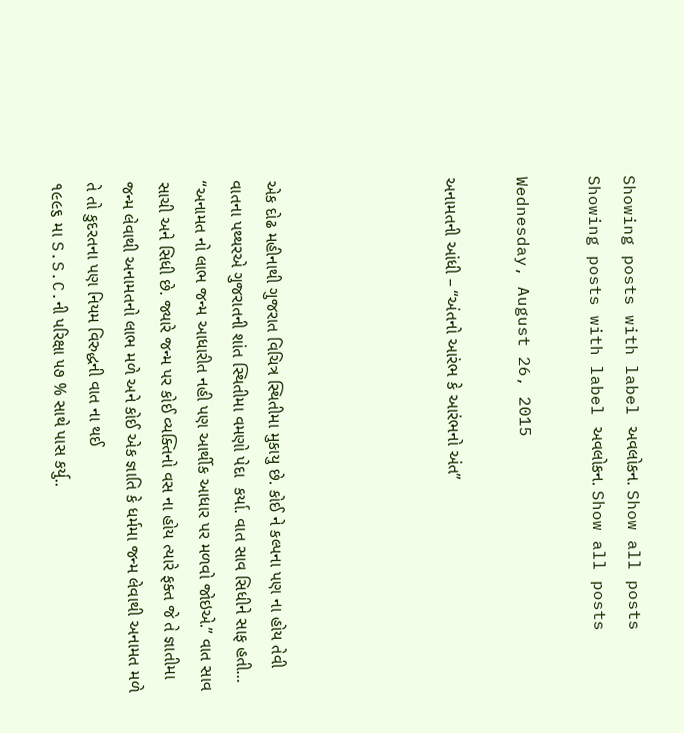Showing posts with label અવલોકન. Show all posts
Showing posts with label અવલોકન. Show all posts

Wednesday, August 26, 2015

અનામતની આંધી – “અંતનો આરંભ કે આરંભનો અંત”




એક દોઢ મહીનાથી ગુજરાત વિચિત્ર સ્થિતીમા મુકાયુ છે. કોઈ ને કલ્પના પણ ના હોય તેવી વાતના પથ્થરએ ગુજરાતની શાંત સ્થિતીમા વમણો પેદા  કર્યા. વાત સાવ સિધીને સાફ હતી… “અનામત નો લાભ જન્મ આધારીત નહી પણ આર્થીક આધાર પર મળવો જોઇએ.” વાત સાવ સાચી અને સિધી છે. જ્યારે જન્મ પર કોઈ વ્યક્તિનો વસ ના હોય ત્યારે ફક્ત જે તે જ્ઞાતીમા જન્મ લેવાથી અનામતનો લાભ મળે અને કોઈ એક જ્ઞાતિ કે ધર્મમા જન્મ લેવાથી અનામત મળે તે તો કુદરતના પણ નિયમ વિરુદ્ધની વાત ના થઈ
૧૯૯૬ મા S.S.C.ની પરિક્ષા ૫૭ % સાથે પાસ કર્યુ..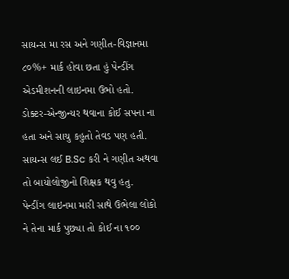સાયન્સ મા રસ અને ગણીત-વિજ્ઞાનમા ૮૦%+ માર્ક હોવા છતા હું પેન્ડીંગ એડમીશનની લાઇનમા ઉભો હતો. ડોક્ટર-એન્જીન્યર થવાના કોઈ સપના ના હતા અને સાચુ કહુતો તેવડ પણ હતી. સાયન્સ લઈ B.Sc કરી ને ગણીત અથવા તો બાયોલોજીનો શિક્ષક થવુ હતુ. પેન્ડીંગ લાઇનમા મારી સાથે ઉભેલા લોકો ને તેના માર્ક પુછ્યા તો કોઈ ના ૧૦૦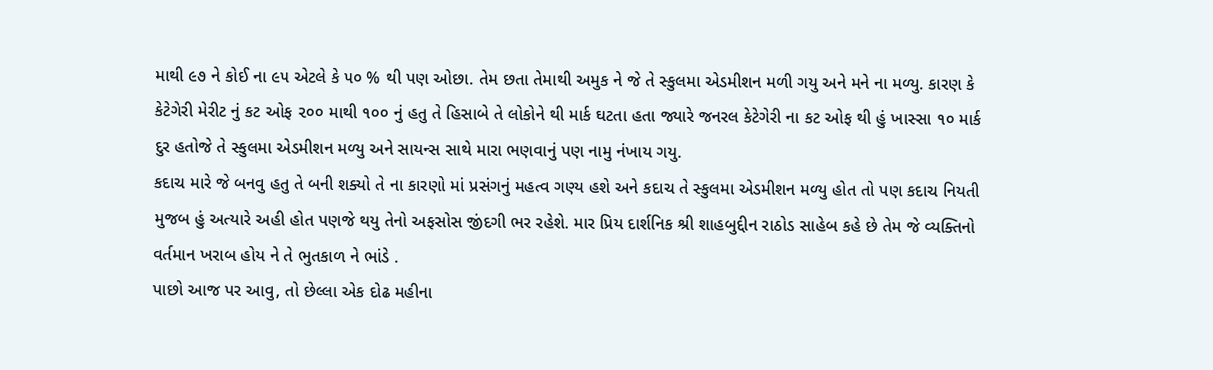માથી ૯૭ ને કોઈ ના ૯૫ એટલે કે ૫૦ % થી પણ ઓછા. તેમ છતા તેમાથી અમુક ને જે તે સ્કુલમા એડમીશન મળી ગયુ અને મને ના મળ્યુ. કારણ કે કેટેગેરી મેરીટ નું કટ ઓફ ૨૦૦ માથી ૧૦૦ નું હતુ તે હિસાબે તે લોકોને થી માર્ક ઘટતા હતા જ્યારે જનરલ કેટેગેરી ના કટ ઓફ થી હું ખાસ્સા ૧૦ માર્ક દુર હતોજે તે સ્કુલમા એડમીશન મળ્યુ અને સાયન્સ સાથે મારા ભણવાનું પણ નામુ નંખાય ગયુ.
કદાચ મારે જે બનવુ હતુ તે બની શક્યો તે ના કારણો માં પ્રસંગનું મહત્વ ગણ્ય હશે અને કદાચ તે સ્કુલમા એડમીશન મળ્યુ હોત તો પણ કદાચ નિયતી મુજબ હું અત્યારે અહી હોત પણજે થયુ તેનો અફસોસ જીંદગી ભર રહેશે. માર પ્રિય દાર્શનિક શ્રી શાહબુદ્દીન રાઠોડ સાહેબ કહે છે તેમ જે વ્યક્તિનો વર્તમાન ખરાબ હોય ને તે ભુતકાળ ને ભાંડે .
પાછો આજ પર આવુ, તો છેલ્લા એક દોઢ મહીના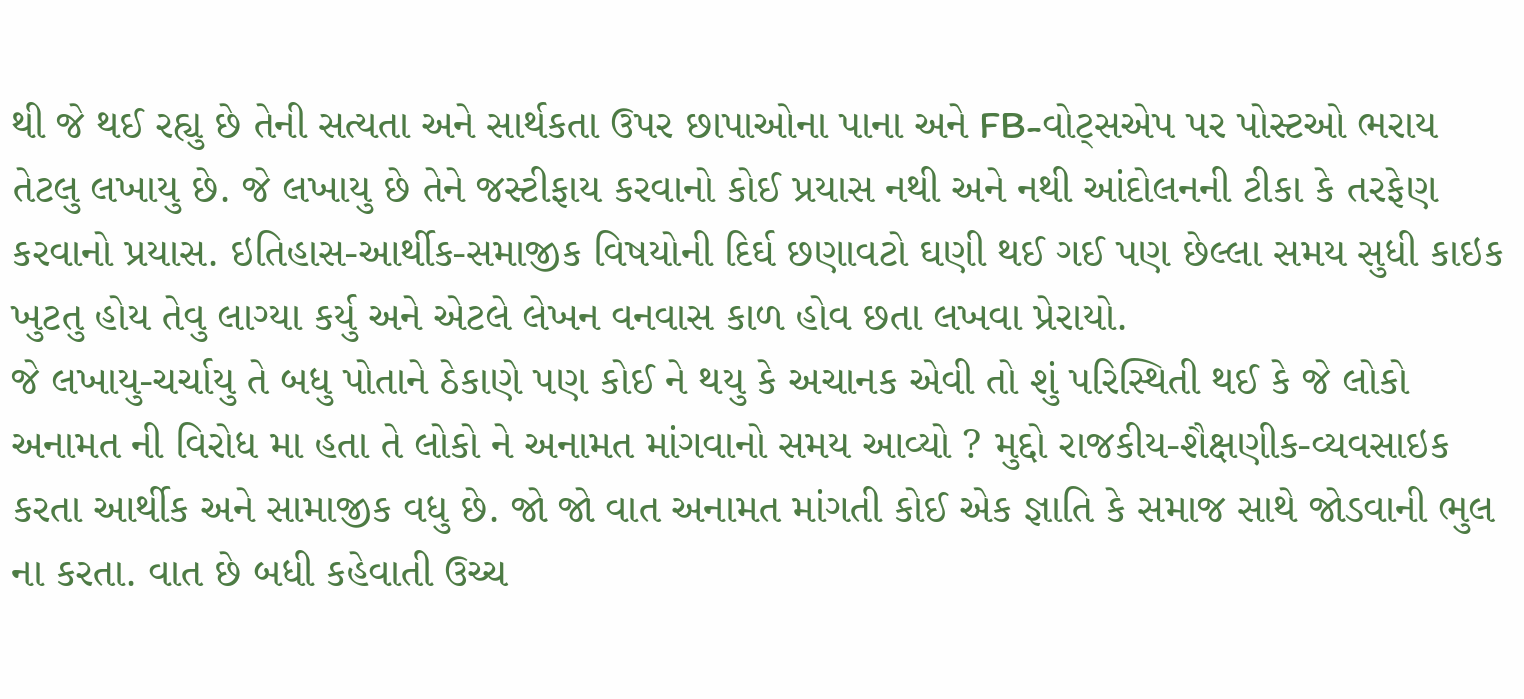થી જે થઈ રહ્યુ છે તેની સત્યતા અને સાર્થકતા ઉપર છાપાઓના પાના અને FB-વોટ્સએપ પર પોસ્ટઓ ભરાય તેટલુ લખાયુ છે. જે લખાયુ છે તેને જસ્ટીફાય કરવાનો કોઈ પ્રયાસ નથી અને નથી આંદોલનની ટીકા કે તરફેણ કરવાનો પ્રયાસ. ઇતિહાસ-આર્થીક-સમાજીક વિષયોની દિર્ઘ છણાવટો ઘણી થઈ ગઈ પણ છેલ્લા સમય સુધી કાઇક ખુટતુ હોય તેવુ લાગ્યા કર્યુ અને એટલે લેખન વનવાસ કાળ હોવ છતા લખવા પ્રેરાયો.
જે લખાયુ-ચર્ચાયુ તે બધુ પોતાને ઠેકાણે પણ કોઈ ને થયુ કે અચાનક એવી તો શું પરિસ્થિતી થઈ કે જે લોકો અનામત ની વિરોધ મા હતા તે લોકો ને અનામત માંગવાનો સમય આવ્યો ? મુદ્દો રાજકીય-શૈક્ષણીક-વ્યવસાઇક કરતા આર્થીક અને સામાજીક વધુ છે. જો જો વાત અનામત માંગતી કોઈ એક જ્ઞાતિ કે સમાજ સાથે જોડવાની ભુલ ના કરતા. વાત છે બધી કહેવાતી ઉચ્ચ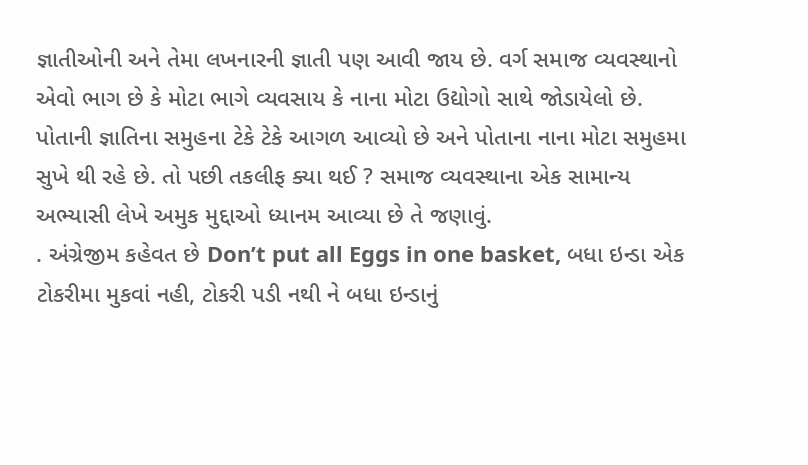જ્ઞાતીઓની અને તેમા લખનારની જ્ઞાતી પણ આવી જાય છે. વર્ગ સમાજ વ્યવસ્થાનો એવો ભાગ છે કે મોટા ભાગે વ્યવસાય કે નાના મોટા ઉદ્યોગો સાથે જોડાયેલો છે. પોતાની જ્ઞાતિના સમુહના ટેકે ટેકે આગળ આવ્યો છે અને પોતાના નાના મોટા સમુહમા સુખે થી રહે છે. તો પછી તકલીફ ક્યા થઈ ? સમાજ વ્યવસ્થાના એક સામાન્ય અભ્યાસી લેખે અમુક મુદ્દાઓ ધ્યાનમ આવ્યા છે તે જણાવું.
. અંગ્રેજીમ કહેવત છે Don’t put all Eggs in one basket, બધા ઇન્ડા એક ટોકરીમા મુકવાં નહી, ટોકરી પડી નથી ને બધા ઇન્ડાનું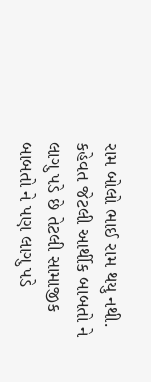રામ બોલો ભાઈ રામ થયુ નથી. કહેવત જેટલી આર્થીક બાબતો ને લાગુ પડે છે તેટલી સામાજીક બાબતો ને પણ લાગુ પડે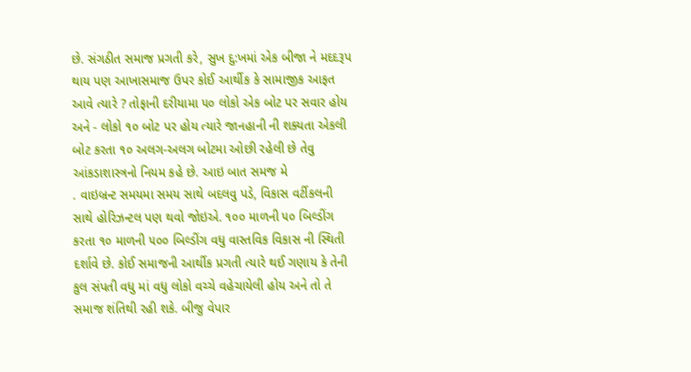છે. સંગઠીત સમાજ પ્રગતી કરે, સુખ દુ:ખમાં એક બીજા ને મદદરૂપ થાય પણ આખાસમાજ ઉપર કોઈ આર્થીક કે સામાજીક આફત આવે ત્યારે ? તોફાની દરીયામા ૫૦ લોકો એક બોટ પર સવાર હોય અને - લોકો ૧૦ બોટ પર હોય ત્યારે જાનહાની ની શક્યતા એકલી બોટ કરતા ૧૦ અલગ-અલગ બોટમા ઓછી રહેલી છે તેવુ આંકડાશાસ્ત્રનો નિયમ કહે છે. આઇ બાત સમજ મે
. વાઇબ્રન્ટ સમયમા સમય સાથે બદલવુ પડે, વિકાસ વર્ટીકલની સાથે હોરિઝન્ટલ પણ થવો જોઇએ. ૧૦૦ માળની ૫૦ બિલ્ડીંગ કરતા ૧૦ માળની ૫૦૦ બિલ્ડીંગ વધુ વાસ્તવિક વિકાસ ની સ્થિતી દર્શાવે છે. કોઈ સમાજની આર્થીક પ્રગતી ત્યારે થઈ ગણાય કે તેની કુલ સંપતી વધુ માં વધુ લોકો વચ્ચે વહેચાયેલી હોય અને તો તે સમાજ શંતિથી રહી શકે. બીજુ વેપાર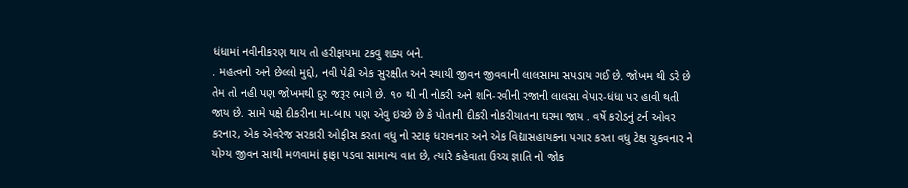ધંધામાં નવીનીકરણ થાય તો હરીફાયમા ટકવુ શક્ય બને.
. મહત્વનો અને છેલ્લો મુદ્દો, નવી પેઢી એક સુરક્ષીત અને સ્થાયી જીવન જીવવાની લાલસામા સપડાય ગઈ છે. જોખમ થી ડરે છે તેમ તો નહી પણ જોખમથી દુર જરૂર ભાગે છે. ૧૦ થી ની નોકરી અને શનિ-રવીની રજાની લાલસા વેપાર-ધંધા પર હાવી થતી જાય છે. સામે પક્ષે દીકરીના મા-બાપ પણ એવુ ઇચ્છે છે કે પોતાની દીકરી નોકરીયાતના ઘરમા જાય . વર્ષે કરોડનું ટર્ન ઓવર કરનાર, એક એવરેજ સરકારી ઓફીસ કરતા વધુ નો સ્ટાફ ધરાવનાર અને એક વિદ્યાસહાયકના પગાર કરતા વધુ ટેક્ષ ચુકવનાર ને યોગ્ય જીવન સાથી મળવામાં ફાફા પડવા સામાન્ય વાત છે, ત્યારે કહેવાતા ઉચ્ચ જ્ઞાતિ નો જોક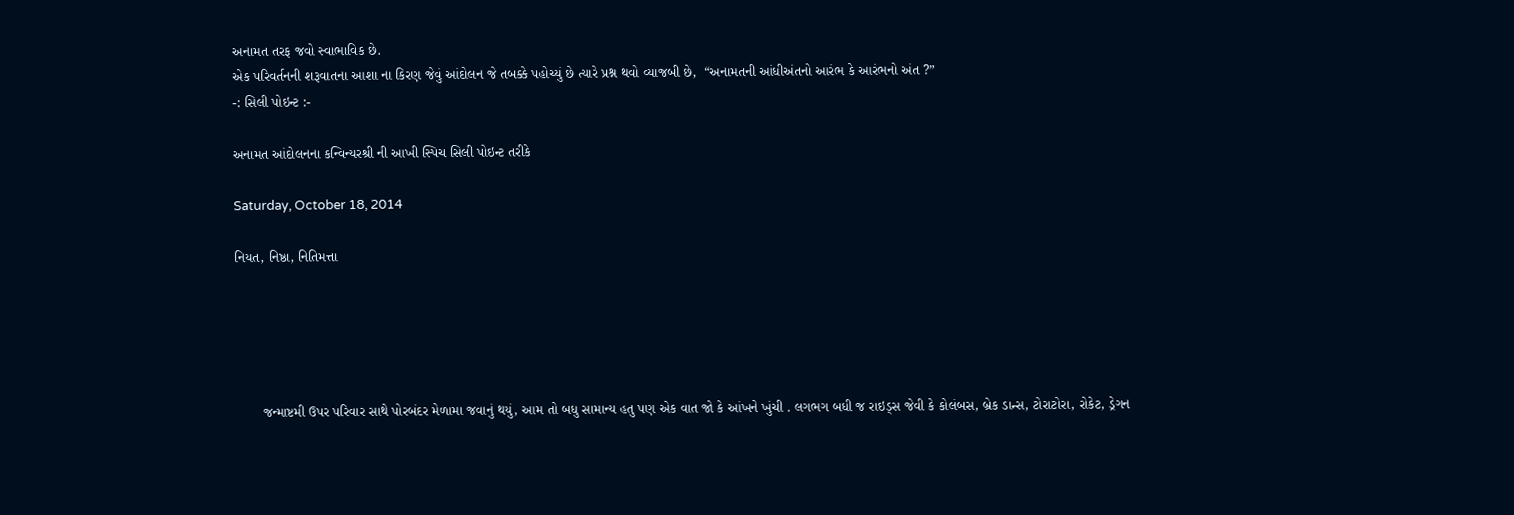અનામત તરફ જવો સ્વાભાવિક છે.
એક પરિવર્તનની શરૂવાતના આશા ના કિરણ જેવું આંદોલન જે તબક્કે પહોચ્યું છે ત્યારે પ્રશ્ન થવો વ્યાજબી છે,  “અનામતની આંધીઅંતનો આરંભ કે આરંભનો અંત ?”
-: સિલી પોઇન્ટ :-

અનામત આંદોલનના કન્વિન્યરશ્રી ની આખી સ્પિચ સિલી પોઇન્ટ તરીકે

Saturday, October 18, 2014

નિયત, નિષ્ઠા, નિતિમત્તા





       જન્માષ્ટમી ઉપર પરિવાર સાથે પોરબંદર મેળામા જવાનું થયું, આમ તો બધુ સામાન્ય હતુ પણ એક વાત જો કે આંખને ખુંચી . લગભગ બધી જ રાઇડ્સ જેવી કે કોલંબસ, બ્રેક ડાન્સ, ટોરાટોરા, રોકેટ, ડ્રેગન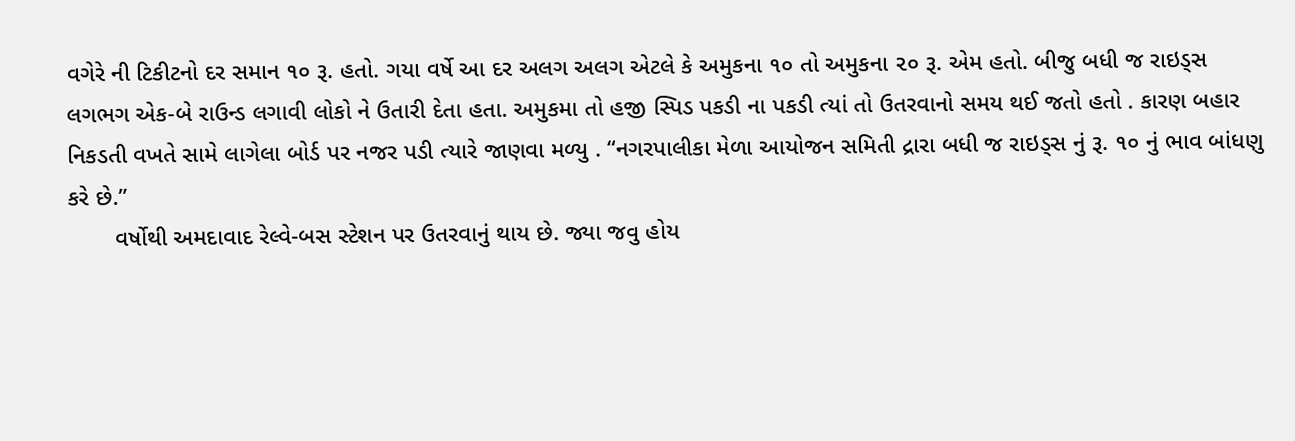વગેરે ની ટિકીટનો દર સમાન ૧૦ રૂ. હતો. ગયા વર્ષે આ દર અલગ અલગ એટલે કે અમુકના ૧૦ તો અમુકના ૨૦ રૂ. એમ હતો. બીજુ બધી જ રાઇડ્સ લગભગ એક-બે રાઉન્ડ લગાવી લોકો ને ઉતારી દેતા હતા. અમુકમા તો હજી સ્પિડ પકડી ના પકડી ત્યાં તો ઉતરવાનો સમય થઈ જતો હતો . કારણ બહાર નિકડતી વખતે સામે લાગેલા બોર્ડ પર નજર પડી ત્યારે જાણવા મળ્યુ . “નગરપાલીકા મેળા આયોજન સમિતી દ્રારા બધી જ રાઇડ્સ નું રૂ. ૧૦ નું ભાવ બાંધણુ કરે છે.”
       વર્ષોથી અમદાવાદ રેલ્વે-બસ સ્ટેશન પર ઉતરવાનું થાય છે. જ્યા જવુ હોય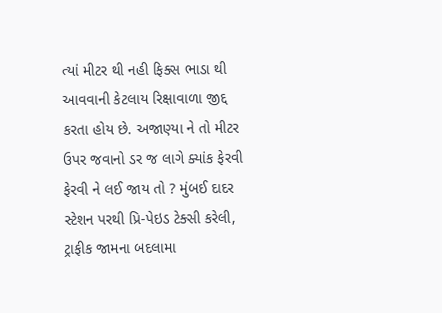ત્યાં મીટર થી નહી ફિક્સ ભાડા થી આવવાની કેટલાય રિક્ષાવાળા જીદ્દ કરતા હોય છે. અજાણ્યા ને તો મીટર ઉપર જવાનો ડર જ લાગે ક્યાંક ફેરવી ફેરવી ને લઈ જાય તો ? મુંબઈ દાદર સ્ટેશન પરથી પ્રિ-પેઇડ ટેક્સી કરેલી, ટ્રાફીક જામના બદલામા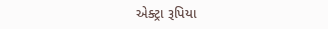એક્ટ્રા રૂપિયા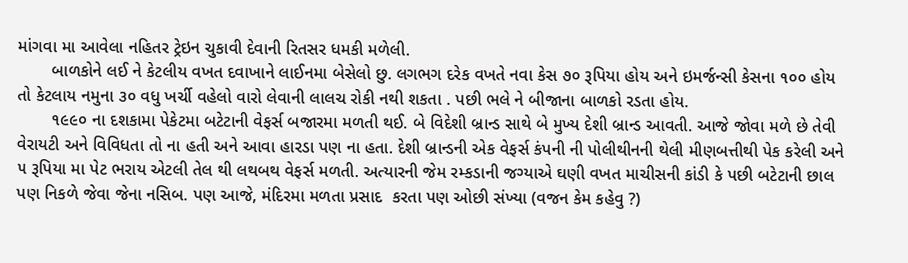માંગવા મા આવેલા નહિતર ટ્રેઇન ચુકાવી દેવાની રિતસર ધમકી મળેલી.
       બાળકોને લઈ ને કેટલીય વખત દવાખાને લાઈનમા બેસેલો છુ. લગભગ દરેક વખતે નવા કેસ ૭૦ રૂપિયા હોય અને ઇમર્જન્સી કેસના ૧૦૦ હોય તો કેટલાય નમુના ૩૦ વધુ ખર્ચી વહેલો વારો લેવાની લાલચ રોકી નથી શકતા . પછી ભલે ને બીજાના બાળકો રડતા હોય.
       ૧૯૯૦ ના દશકામા પેકેટમા બટેટાની વેફર્સ બજારમા મળતી થઈ. બે વિદેશી બ્રાન્ડ સાથે બે મુખ્ય દેશી બ્રાન્ડ આવતી. આજે જોવા મળે છે તેવી વેરાયટી અને વિવિધતા તો ના હતી અને આવા હારડા પણ ના હતા. દેશી બ્રાન્ડની એક વેફર્સ કંપની ની પોલીથીનની થેલી મીણબત્તીથી પેક કરેલી અને ૫ રૂપિયા મા પેટ ભરાય એટલી તેલ થી લથબથ વેફર્સ મળતી. અત્યારની જેમ રમ્કડાની જગ્યાએ ઘણી વખત માચીસની કાંડી કે પછી બટેટાની છાલ પણ નિકળે જેવા જેના નસિબ. પણ આજે, મંદિરમા મળતા પ્રસાદ  કરતા પણ ઓછી સંખ્યા (વજન કેમ કહેવુ ?)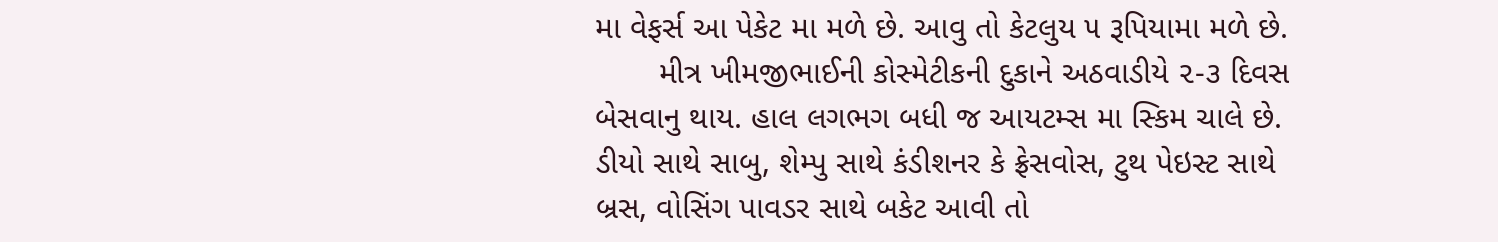મા વેફર્સ આ પેકેટ મા મળે છે. આવુ તો કેટલુય ૫ રૂપિયામા મળે છે.
       મીત્ર ખીમજીભાઈની કોસ્મેટીકની દુકાને અઠવાડીયે ૨-૩ દિવસ બેસવાનુ થાય. હાલ લગભગ બધી જ આયટમ્સ મા સ્કિમ ચાલે છે. ડીયો સાથે સાબુ, શેમ્પુ સાથે કંડીશનર કે ફ્રેસવોસ, ટુથ પેઇસ્ટ સાથે બ્રસ, વોસિંગ પાવડર સાથે બકેટ આવી તો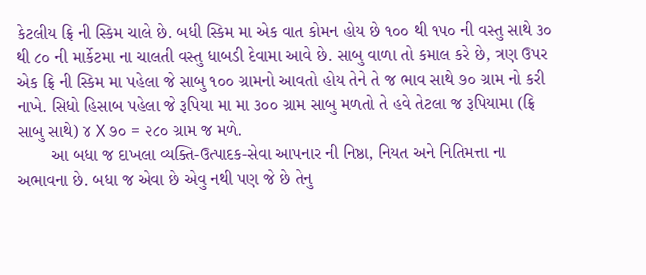કેટલીય ફ્રિ ની સ્કિમ ચાલે છે. બધી સ્કિમ મા એક વાત કોમન હોય છે ૧૦૦ થી ૧૫૦ ની વસ્તુ સાથે ૩૦ થી ૮૦ ની માર્કેટમા ના ચાલતી વસ્તુ ધાબડી દેવામા આવે છે. સાબુ વાળા તો કમાલ કરે છે, ત્રણ ઉપર એક ફ્રિ ની સ્કિમ મા પહેલા જે સાબુ ૧૦૦ ગ્રામનો આવતો હોય તેને તે જ ભાવ સાથે ૭૦ ગ્રામ નો કરી નાખે. સિધો હિસાબ પહેલા જે રૂપિયા મા મા ૩૦૦ ગ્રામ સાબુ મળતો તે હવે તેટલા જ રૂપિયામા (ફ્રિ સાબુ સાથે) ૪ X ૭૦ = ૨૮૦ ગ્રામ જ મળે.
       આ બધા જ દાખલા વ્યક્તિ-ઉત્પાદક-સેવા આપનાર ની નિષ્ઠા, નિયત અને નિતિમત્તા ના અભાવના છે. બધા જ એવા છે એવુ નથી પણ જે છે તેનુ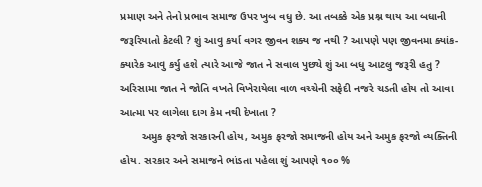પ્રમાણ અને તેનો પ્રભાવ સમાજ ઉપર ખુબ વધુ છે. આ તબક્કે એક પ્રશ્ન થાય આ બધાની જરૂરિયાતો કેટલી ? શું આવુ કર્યા વગર જીવન શક્ય જ નથી ? આપણે પણ જીવનમા ક્યાંક-ક્યારેક આવુ કર્યુ હશે ત્યારે આજે જાત ને સવાલ પુછ્યે શું આ બધુ આટલુ જરૂરી હતુ ? અરિસામા જાત ને જોતિ વખતે વિખેરાયેલા વાળ વચ્ચેની સફેદી નજરે ચડતી હોય તો આવા આત્મા પર લાગેલા દાગ કેમ નથી દેખાતા ?
       અમુક ફરજો સરકારની હોય, અમુક ફરજો સમાજની હોય અને અમુક ફરજો વ્યક્તિની હોય. સરકાર અને સમાજને ભાંડતા પહેલા શું આપણે ૧૦૦ %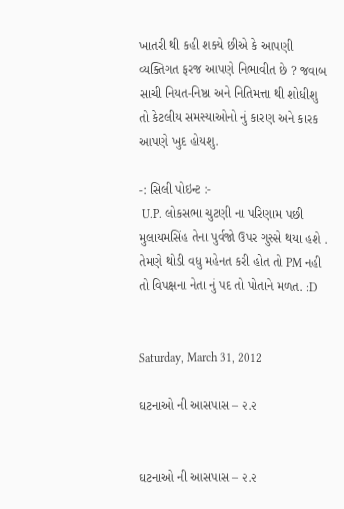ખાતરી થી કહી શક્યે છીએ કે આપણી વ્યક્તિગત ફરજ આપણે નિભાવીત છે ? જવાબ સાચી નિયત-નિષ્ઠા અને નિતિમત્તા થી શોધીશુ તો કેટલીય સમસ્યાઓનો નું કારણ અને કારક આપણે ખુદ હોયશુ.

-: સિલી પોઇન્ટ :-
 U.P. લોકસભા ચુટણી ના પરિણામ પછી મુલાયમસિંહ તેના પુર્વજો ઉપર ગુસ્સે થયા હશે . તેમણે થોડી વધુ મહેનત કરી હોત તો PM નહી તો વિપક્ષના નેતા નું પદ તો પોતાને મળત. :D


Saturday, March 31, 2012

ઘટનાઓ ની આસપાસ – ૨.૨


ઘટનાઓ ની આસપાસ – ૨.૨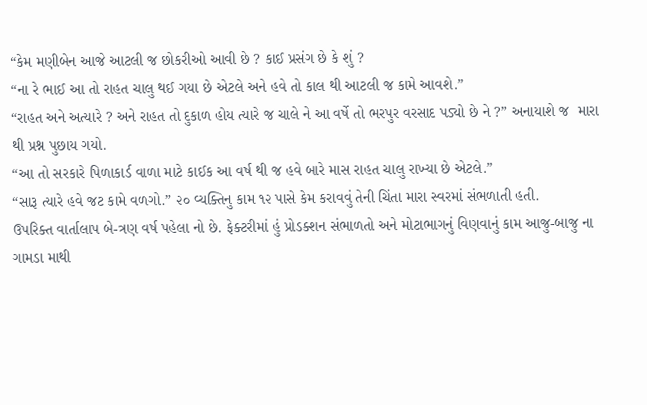“કેમ મણીબેન આજે આટલી જ છોકરીઓ આવી છે ? કાઈ પ્રસંગ છે કે શું ?
“ના રે ભાઈ આ તો રાહત ચાલુ થઈ ગયા છે એટલે અને હવે તો કાલ થી આટલી જ કામે આવશે.”
“રાહત અને અત્યારે ? અને રાહત તો દુકાળ હોય ત્યારે જ ચાલે ને આ વર્ષે તો ભરપુર વરસાદ પડ્યો છે ને ?” અનાયાશે જ  મારા થી પ્રશ્ન પુછાય ગયો.
“આ તો સરકારે પિળાકાર્ડ વાળા માટે કાઈક આ વર્ષ થી જ હવે બારે માસ રાહત ચાલુ રાખ્યા છે એટલે.”
“સારૂ ત્યારે હવે જટ કામે વળગો.” ૨૦ વ્યક્તિનુ કામ ૧૨ પાસે કેમ કરાવવું તેની ચિંતા મારા સ્વરમાં સંભળાતી હતી.
ઉપરિક્ત વાર્તાલાપ બે-ત્રણ વર્ષ પહેલા નો છે. ફેક્ટરીમાં હું પ્રોડક્શન સંભાળતો અને મોટાભાગનું વિણવાનું કામ આજુ-બાજુ ના ગામડા માથી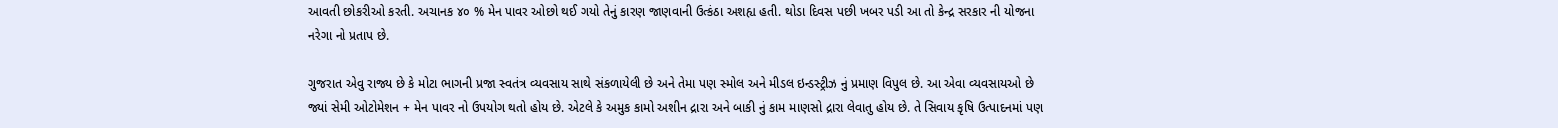આવતી છોકરીઓ કરતી. અચાનક ૪૦ % મેન પાવર ઓછો થઈ ગયો તેનું કારણ જાણવાની ઉત્કંઠા અશહ્ય હતી. થોડા દિવસ પછી ખબર પડી આ તો કેન્દ્ર સરકાર ની યોજના નરેગા નો પ્રતાપ છે.

ગુજરાત એવુ રાજ્ય છે કે મોટા ભાગની પ્રજા સ્વતંત્ર વ્યવસાય સાથે સંકળાયેલી છે અને તેમા પણ સ્મોલ અને મીડલ ઇન્ડસ્ટ્રીઝ નું પ્રમાણ વિપુલ છે. આ એવા વ્યવસાયઓ છે જ્યાં સેમી ઓટોમેશન + મેન પાવર નો ઉપયોગ થતો હોય છે. એટલે કે અમુક કામો અશીન દ્રારા અને બાકી નું કામ માણસો દ્રારા લેવાતુ હોય છે. તે સિવાય કૃષિ ઉત્પાદનમાં પણ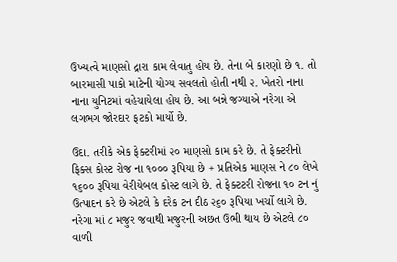ઉખ્યત્વે માણસો દ્રારા કામ લેવાતુ હોય છે. તેના બે કારણો છે ૧. તો બારમાસી પાકો માટેની યોગ્ય સવલતો હોતી નથી ૨. ખેતરો નાના નાના યુનિટમાં વહેચાયેલા હોય છે. આ બન્ને જગ્યાએ નરેગા એ લગભગ જોરદાર ફટકો માર્યો છે.

ઉદા. તરીકે એક ફેક્ટરીમાં ૨૦ માણસો કામ કરે છે. તે ફેક્ટરીનો ફિક્સ કોસ્ટ રોજ ના ૧૦૦૦ રૂપિયા છે + પ્રતિએક માણસ ને ૮૦ લેખે ૧૬૦૦ રૂપિયા વેરીયેબલ કોસ્ટ લાગે છે. તે ફેક્ટટરી રોજના ૧૦ ટન નું ઉત્પાદન કરે છે એટલે કે દરેક ટન દીઠ ૨૬૦ રૂપિયા ખર્ચો લાગે છે. નરેગા માં ૮ મજુર જવાથી મજુરની અછત ઉભી થાય છે એટલે ૮૦ વાળી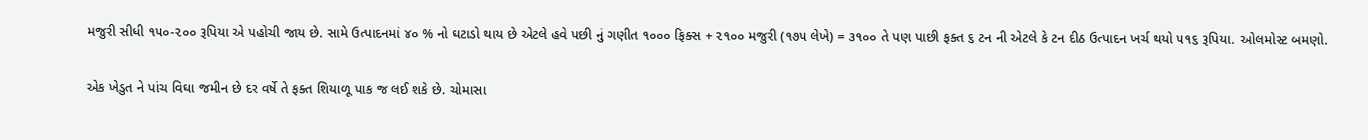મજુરી સીધી ૧૫૦-૨૦૦ રૂપિયા એ પહોચી જાય છે. સામે ઉત્પાદનમાં ૪૦ % નો ઘટાડો થાય છે એટલે હવે પછી નું ગણીત ૧૦૦૦ ફિક્સ + ૨૧૦૦ મજુરી (૧૭૫ લેખે) = ૩૧૦૦ તે પણ પાછી ફક્ત ૬ ટન ની એટલે કે ટન દીઠ ઉત્પાદન ખર્ચ થયો ૫૧૬ રૂપિયા. ઓલમોસ્ટ બમણો.

એક ખેડુત ને પાંચ વિઘા જમીન છે દર વર્ષે તે ફક્ત શિયાળૂ પાક જ લઈ શકે છે. ચોમાસા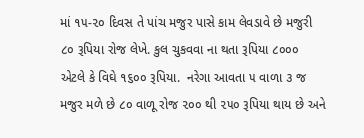માં ૧૫-૨૦ દિવસ તે પાંચ મજુર પાસે કામ લેવડાવે છે મજુરી ૮૦ રૂપિયા રોજ લેખે. કુલ ચુકવવા ના થતા રૂપિયા ૮૦૦૦ એટલે કે વિઘે ૧૬૦૦ રૂપિયા.  નરેગા આવતા ૫ વાળા ૩ જ મજુર મળે છે ૮૦ વાળૂ રોજ ૨૦૦ થી ૨૫૦ રૂપિયા થાય છે અને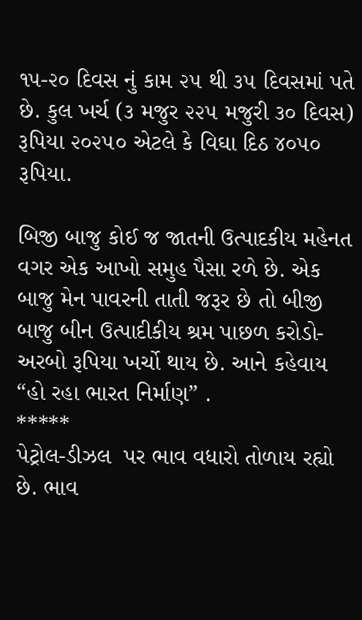૧૫-૨૦ દિવસ નું કામ ૨૫ થી ૩૫ દિવસમાં પતે છે. કુલ ખર્ચ (૩ મજુર ૨૨૫ મજુરી ૩૦ દિવસ) રૂપિયા ૨૦૨૫૦ એટલે કે વિઘા દિઠ ૪૦૫૦ રૂપિયા.

બિજી બાજુ કોઈ જ જાતની ઉત્પાદકીય મહેનત વગર એક આખો સમુહ પૈસા રળે છે. એક બાજુ મેન પાવરની તાતી જરૂર છે તો બીજી બાજુ બીન ઉત્પાદીકીય શ્રમ પાછળ કરોડો-અરબો રૂપિયા ખર્ચો થાય છે. આને કહેવાય “હો રહા ભારત નિર્માણ” .
*****
પેટ્રોલ-ડીઝલ  પર ભાવ વધારો તોળાય રહ્યો છે. ભાવ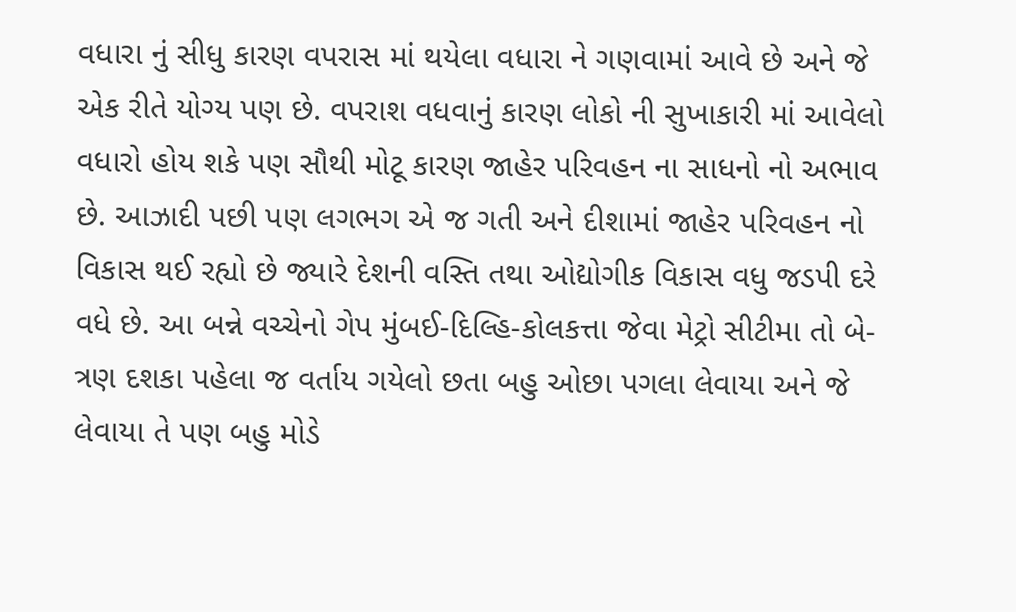વધારા નું સીધુ કારણ વપરાસ માં થયેલા વધારા ને ગણવામાં આવે છે અને જે એક રીતે યોગ્ય પણ છે. વપરાશ વધવાનું કારણ લોકો ની સુખાકારી માં આવેલો વધારો હોય શકે પણ સૌથી મોટૂ કારણ જાહેર પરિવહન ના સાધનો નો અભાવ છે. આઝાદી પછી પણ લગભગ એ જ ગતી અને દીશામાં જાહેર પરિવહન નો વિકાસ થઈ રહ્યો છે જ્યારે દેશની વસ્તિ તથા ઓદ્યોગીક વિકાસ વધુ જડપી દરે વધે છે. આ બન્ને વચ્ચેનો ગેપ મુંબઈ-દિલ્હિ-કોલકત્તા જેવા મેટ્રો સીટીમા તો બે-ત્રણ દશકા પહેલા જ વર્તાય ગયેલો છતા બહુ ઓછા પગલા લેવાયા અને જે લેવાયા તે પણ બહુ મોડે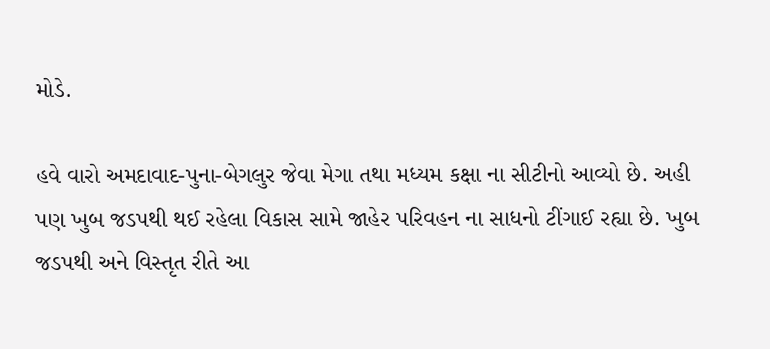મોડે.

હવે વારો અમદાવાદ-પુના-બેગલુર જેવા મેગા તથા મધ્યમ કક્ષા ના સીટીનો આવ્યો છે. અહી પણ ખુબ જડપથી થઈ રહેલા વિકાસ સામે જાહેર પરિવહન ના સાધનો ટીંગાઈ રહ્યા છે. ખુબ જડપથી અને વિસ્તૃત રીતે આ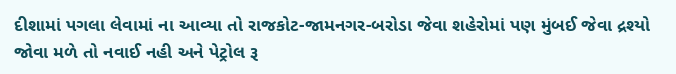દીશામાં પગલા લેવામાં ના આવ્યા તો રાજકોટ-જામનગર-બરોડા જેવા શહેરોમાં પણ મુંબઈ જેવા દ્રશ્યો જોવા મળે તો નવાઈ નહી અને પેટ્રોલ રૂ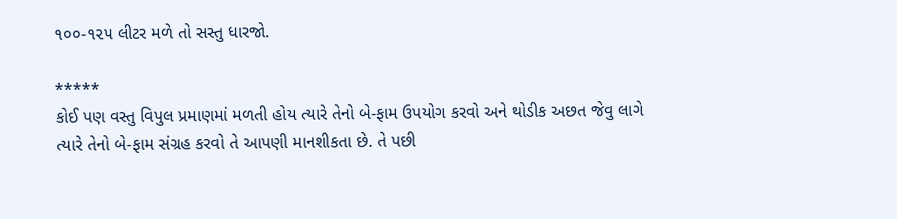૧૦૦-૧૨૫ લીટર મળે તો સસ્તુ ધારજો.

*****
કોઈ પણ વસ્તુ વિપુલ પ્રમાણમાં મળતી હોય ત્યારે તેનો બે-ફામ ઉપયોગ કરવો અને થોડીક અછત જેવુ લાગે ત્યારે તેનો બે-ફામ સંગ્રહ કરવો તે આપણી માનશીકતા છે. તે પછી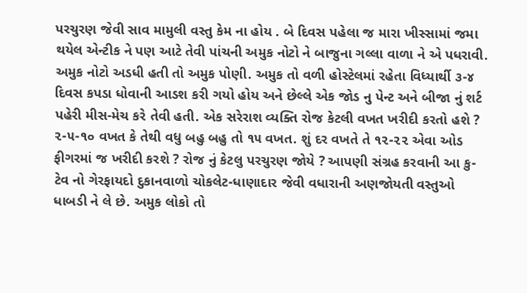પરચુરણ જેવી સાવ મામુલી વસ્તુ કેમ ના હોય . બે દિવસ પહેલા જ મારા ખીસ્સામાં જમા થયેલ એન્ટીક ને પણ આટે તેવી પાંચની અમુક નોટો ને બાજુના ગલ્લા વાળા ને એ પધરાવી. અમુક નોટો અડધી હતી તો અમુક પોણી. અમુક તો વળી હોસ્ટેલમાં રહેતા વિધ્યાર્થી ૩-૪ દિવસ કપડા ધોવાની આડશ કરી ગયો હોય અને છેલ્લે એક જોડ નુ પેન્ટ અને બીજા નું શર્ટ પહેરી મીસ-મેચ કરે તેવી હતી. એક સરેરાશ વ્યક્તિ રોજ કેટલી વખત ખરીદી કરતો હશે ? ૨-૫-૧૦ વખત કે તેથી વધુ બહુ બહુ તો ૧૫ વખત. શું દર વખતે તે ૧૨-૨૨ એવા ઓડ ફીગરમાં જ ખરીદી કરશે ? રોજ નું કેટલુ પરચુરણ જોયે ? આપણી સંગ્રહ કરવાની આ કુ-ટેવ નો ગેરફાયદો દુકાનવાળો ચોકલેટ-ધાણાદાર જેવી વધારાની અણજોયતી વસ્તુઓ ધાબડી ને લે છે. અમુક લોકો તો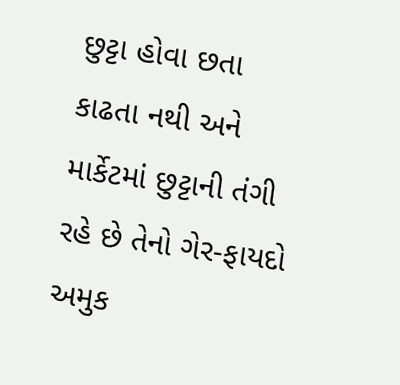છુટ્ટા હોવા છતા કાઢતા નથી અને માર્કેટમાં છુટ્ટાની તંગી રહે છે તેનો ગેર-ફાયદો અમુક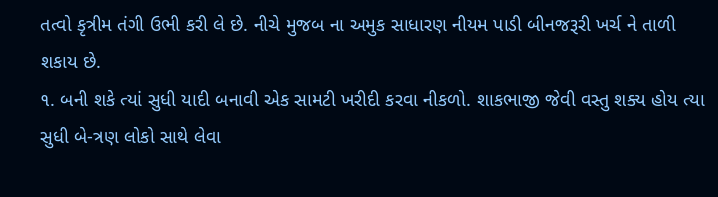તત્વો કૃત્રીમ તંગી ઉભી કરી લે છે. નીચે મુજબ ના અમુક સાધારણ નીયમ પાડી બીનજરૂરી ખર્ચ ને તાળી શકાય છે.
૧. બની શકે ત્યાં સુધી યાદી બનાવી એક સામટી ખરીદી કરવા નીકળો. શાકભાજી જેવી વસ્તુ શક્ય હોય ત્યા સુધી બે-ત્રણ લોકો સાથે લેવા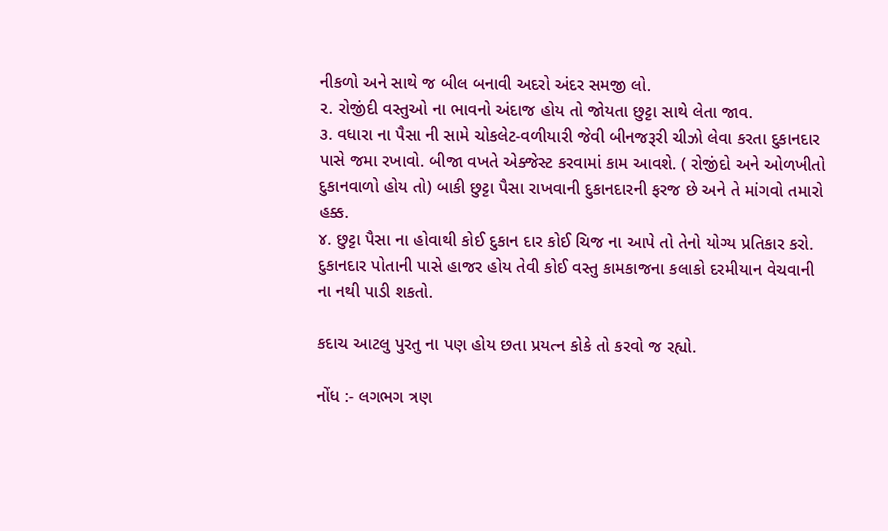નીકળો અને સાથે જ બીલ બનાવી અદરો અંદર સમજી લો.
૨. રોજીંદી વસ્તુઓ ના ભાવનો અંદાજ હોય તો જોયતા છુટ્ટા સાથે લેતા જાવ.
૩. વધારા ના પૈસા ની સામે ચોકલેટ-વળીયારી જેવી બીનજરૂરી ચીઝો લેવા કરતા દુકાનદાર પાસે જમા રખાવો. બીજા વખતે એક્જેસ્ટ કરવામાં કામ આવશે. ( રોજીંદો અને ઓળખીતો દુકાનવાળો હોય તો) બાકી છુટ્ટા પૈસા રાખવાની દુકાનદારની ફરજ છે અને તે માંગવો તમારો હક્ક.
૪. છુટ્ટા પૈસા ના હોવાથી કોઈ દુકાન દાર કોઈ ચિજ ના આપે તો તેનો યોગ્ય પ્રતિકાર કરો. દુકાનદાર પોતાની પાસે હાજર હોય તેવી કોઈ વસ્તુ કામકાજના કલાકો દરમીયાન વેચવાની ના નથી પાડી શકતો.

કદાચ આટલુ પુરતુ ના પણ હોય છતા પ્રયત્ન કોકે તો કરવો જ રહ્યો.

નોંધ :- લગભગ ત્રણ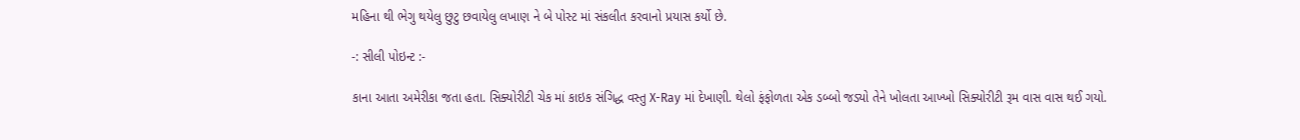મહિના થી ભેગુ થયેલુ છુટુ છવાયેલુ લખાણ ને બે પોસ્ટ માં સંકલીત કરવાનો પ્રયાસ કર્યો છે.

-: સીલી પોઇન્ટ :-

કાના આતા અમેરીકા જતા હતા. સિક્યોરીટી ચેક માં કાઇક સંગિદ્ધ વસ્તુ X-Ray માં દેખાણી. થેલો ફંફોળતા એક ડબ્બો જડ્યો તેને ખોલતા આખ્ખો સિક્યોરીટી રૂમ વાસ વાસ થઈ ગયો.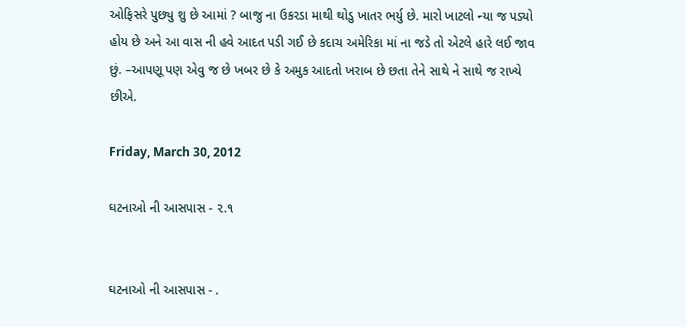ઓફિસરે પુછ્યુ શુ છે આમાં ? બાજુ ના ઉકરડા માથી થોડુ ખાતર ભર્યુ છે. મારો ખાટલો ન્યા જ પડ્યો હોય છે અને આ વાસ ની હવે આદત પડી ગઈ છે કદાચ અમેરિકા માં ના જડે તો એટલે હારે લઈ જાવ છું. –આપણૂ પણ એવુ જ છે ખબર છે કે અમુક આદતો ખરાબ છે છતા તેને સાથે ને સાથે જ રાખ્યે છીએ.

Friday, March 30, 2012

ઘટનાઓ ની આસપાસ - ૨.૧


ઘટનાઓ ની આસપાસ - .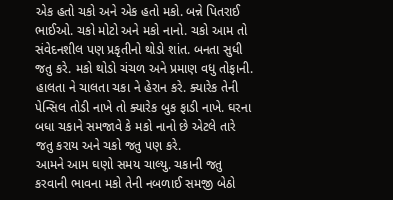એક હતો ચકો અને એક હતો મકો. બન્ને પિતરાઈ ભાઈઓ. ચકો મોટો અને મકો નાનો. ચકો આમ તો સંવેદનશીલ પણ પ્રકૃતીનો થોડો શાંત. બનતા સુધી જતુ કરે. મકો થોડો ચંચળ અને પ્રમાણ વધુ તોફાની. હાલતા ને ચાલતા ચકા ને હેરાન કરે. ક્યારેક તેની પેન્સિલ તોડી નાખે તો ક્યારેક બુક ફાડી નાખે. ઘરના બધા ચકાને સમજાવે કે મકો નાનો છે એટલે તારે જતુ કરાય અને ચકો જતુ પણ કરે.
આમને આમ ઘણો સમય ચાલ્યુ. ચકાની જતુ કરવાની ભાવના મકો તેની નબળાઈ સમજી બેઠો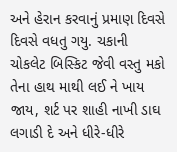અને હેરાન કરવાનું પ્રમાણ દિવસે દિવસે વધતુ ગયુ. ચકાની ચોકલેટ બિસ્કિટ જેવી વસ્તુ મકો તેના હાથ માથી લઈ ને ખાય જાય, શર્ટ પર શાહી નાખી ડાઘ લગાડી દે અને ધીરે-ધીરે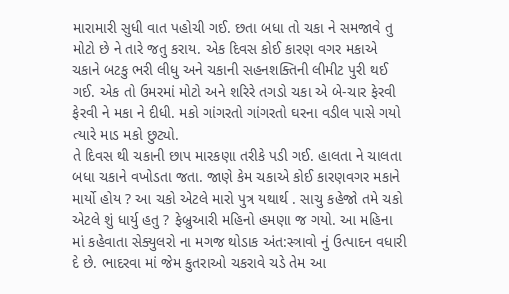મારામારી સુધી વાત પહોચી ગઈ. છતા બધા તો ચકા ને સમજાવે તુ મોટો છે ને તારે જતુ કરાય. એક દિવસ કોઈ કારણ વગર મકાએ ચકાને બટકુ ભરી લીધુ અને ચકાની સહનશક્તિની લીમીટ પુરી થઈ ગઈ. એક તો ઉમરમાં મોટો અને શરિરે તગડો ચકા એ બે-ચાર ફેરવી ફેરવી ને મકા ને દીધી. મકો ગાંગરતો ગાંગરતો ઘરના વડીલ પાસે ગયો ત્યારે માડ મકો છુટ્યો.
તે દિવસ થી ચકાની છાપ મારકણા તરીકે પડી ગઈ. હાલતા ને ચાલતા બધા ચકાને વખોડતા જતા. જાણે કેમ ચકાએ કોઈ કારણવગર મકાને માર્યો હોય ? આ ચકો એટલે મારો પુત્ર યથાર્થ . સાચુ કહેજો તમે ચકો એટલે શું ધાર્યુ હતુ ? ફેબ્રુઆરી મહિનો હમણા જ ગયો. આ મહિના માં કહેવાતા સેક્યુલરો ના મગજ થોડાક અંત:સ્ત્રાવો નું ઉત્પાદન વધારી દે છે. ભાદરવા માં જેમ કુતરાઓ ચકરાવે ચડે તેમ આ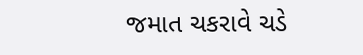જમાત ચકરાવે ચડે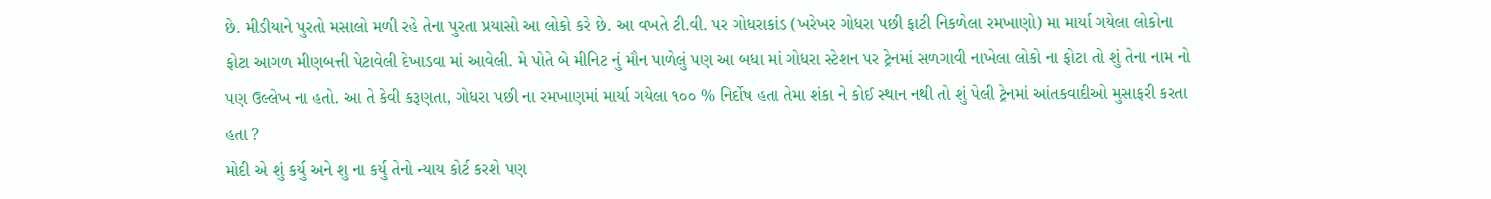છે. મીડીયાને પુરતો મસાલો મળી રહે તેના પુરતા પ્રયાસો આ લોકો કરે છે. આ વખતે ટી.વી. પર ગોધરાકાંડ (ખરેખર ગોધરા પછી ફાટી નિકળેલા રમખાણો) મા માર્યા ગયેલા લોકોના ફોટા આગળ મીણબત્તી પેટાવેલી દેખાડવા માં આવેલી. મે પોતે બે મીનિટ નું મૌન પાળેલું પણ આ બધા માં ગોધરા સ્ટેશન પર ટ્રેનમાં સળગાવી નાખેલા લોકો ના ફોટા તો શું તેના નામ નો પણ ઉલ્લેખ ના હતો. આ તે કેવી કરૂણતા, ગોધરા પછી ના રમખાણમાં માર્યા ગયેલા ૧૦૦ % નિર્દોષ હતા તેમા શંકા ને કોઈ સ્થાન નથી તો શું પેલી ટ્રેનમાં આંતકવાદીઓ મુસાફરી કરતા હતા ?
મોદી એ શું કર્યુ અને શુ ના કર્યુ તેનો ન્યાય કોર્ટ કરશે પણ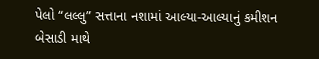પેલો “લલ્લુ” સત્તાના નશામાં આલ્યા-આલ્યાનું કમીશન બેસાડી માથે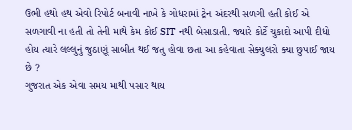ઉભી હથો હથ એવો રિપોર્ટ બનાવી નાખે કે ગોધરામાં ટ્રેન અંદરથી સળગી હતી કોઈ એ સળગાવી ના હતી તો તેની માથે કેમ કોઈ SIT નથી બેસાડાતી. જ્યારે કોર્ટે ચુકાદો આપી દીધો હોય ત્યારે લલ્લુનું જુઠાણૂં સાબીત થઈ જતુ હોવા છતા આ કહેવાતા સેક્યુલરો ક્યા છુપાઈ જાય છે ?
ગુજરાત એક એવા સમય માથી પસાર થાય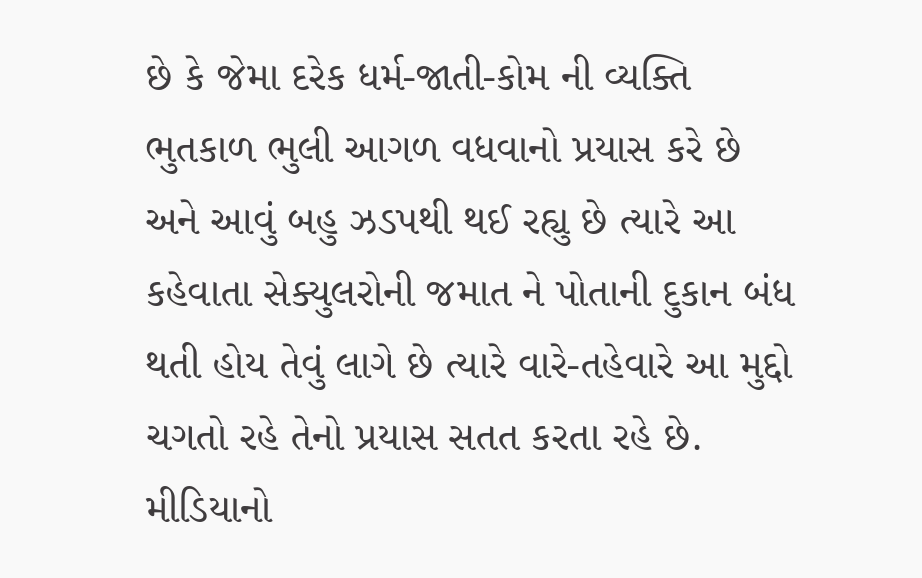છે કે જેમા દરેક ધર્મ-જાતી-કોમ ની વ્યક્તિ ભુતકાળ ભુલી આગળ વધવાનો પ્રયાસ કરે છે અને આવું બહુ ઝડપથી થઈ રહ્યુ છે ત્યારે આ કહેવાતા સેક્યુલરોની જમાત ને પોતાની દુકાન બંધ થતી હોય તેવું લાગે છે ત્યારે વારે-તહેવારે આ મુદ્દો ચગતો રહે તેનો પ્રયાસ સતત કરતા રહે છે. મીડિયાનો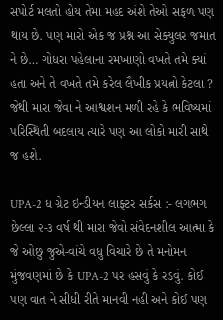સપોર્ટ મલતો હોય તેમા મહદ અંશે તેઓ સફળ પણ થાય છે. પણ મારો એક જ પ્રશ્ન આ સેક્યુલર જમાત ને છે… ગોધરા પહેલાના રમખાણો વખતે તમે ક્યાં હતા અને તે વખતે તમે કરેલ લૈખીક પ્રયત્નો કેટલા ? જેથી મારા જેવા ને આશ્વશન મળી રહે કે ભવિષ્યમાં પરિસ્થિતી બદલાય ત્યારે પણ આ લોકો મારી સાથે જ હશે.

UPA-2 ધ ગ્રેટ ઇન્ડીયન લાફ્ટર સર્કસ :- લગભગ છેલ્લા ૨-૩ વર્ષ થી મારા જેવો સંવેદનશીલ આત્મા કે જે ઓછુ જુએ-વાંચે વધુ વિચારે છે તે મનોમન મુંજવણમાં છે કે UPA-2 પર હસવું કે રડવું. કોઈ પણ વાત ને સીધી રીતે માનવી નહી અને કોઈ પણ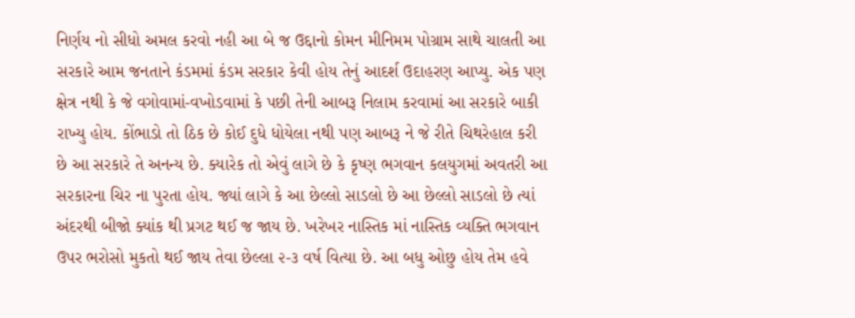નિર્ણય નો સીધો અમલ કરવો નહી આ બે જ ઉદ્દાનો કોમન મીનિમમ પોગ્રામ સાથે ચાલતી આ સરકારે આમ જનતાને કંડમમાં કંડમ સરકાર કેવી હોય તેનું આદર્શ ઉદાહરણ આપ્યુ. એક પણ ક્ષેત્ર નથી કે જે વગોવામાં-વખોડવામાં કે પછી તેની આબરૂ નિલામ કરવામાં આ સરકારે બાકી રાખ્યુ હોય. કોંભાડો તો ઠિક છે કોઈ દુધે ધોયેલા નથી પણ આબરૂ ને જે રીતે ચિથરેહાલ કરી છે આ સરકારે તે અનન્ય છે. ક્યારેક તો એવું લાગે છે કે કૃષ્ણ ભગવાન કલયુગમાં અવતરી આ સરકારના ચિર ના પુરતા હોય. જ્યાં લાગે કે આ છેલ્લો સાડલો છે આ છેલ્લો સાડલો છે ત્યાં અંદરથી બીજો ક્યાંક થી પ્રગટ થઈ જ જાય છે. ખરેખર નાસ્તિક માં નાસ્તિક વ્યક્તિ ભગવાન ઉપર ભરોસો મુકતો થઈ જાય તેવા છેલ્લા ૨-૩ વર્ષ વિત્યા છે. આ બધુ ઓછુ હોય તેમ હવે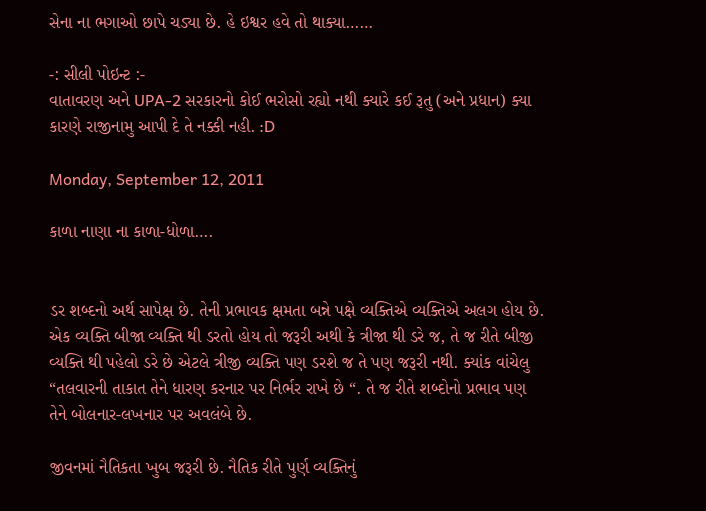સેના ના ભગાઓ છાપે ચડ્યા છે. હે ઇશ્વર હવે તો થાક્યા……

-: સીલી પોઇન્ટ :-
વાતાવરણ અને UPA-2 સરકારનો કોઈ ભરોસો રહ્યો નથી ક્યારે કઈ રૂતુ (અને પ્રધાન) ક્યા કારણે રાજીનામુ આપી દે તે નક્કી નહી. :D

Monday, September 12, 2011

કાળા નાણા ના કાળા-ધોળા….


ડર શબ્દનો અર્થ સાપેક્ષ છે. તેની પ્રભાવક ક્ષમતા બન્ને પક્ષે વ્યક્તિએ વ્યક્તિએ અલગ હોય છે. એક વ્યક્તિ બીજા વ્યક્તિ થી ડરતો હોય તો જરૂરી અથી કે ત્રીજા થી ડરે જ, તે જ રીતે બીજી વ્યક્તિ થી પહેલો ડરે છે એટલે ત્રીજી વ્યક્તિ પણ ડરશે જ તે પણ જરૂરી નથી. ક્યાંક વાંચેલુ “તલવારની તાકાત તેને ધારણ કરનાર પર નિર્ભર રાખે છે “. તે જ રીતે શબ્દોનો પ્રભાવ પણ તેને બોલનાર-લખનાર પર અવલંબે છે.

જીવનમાં નૈતિકતા ખુબ જરૂરી છે. નૈતિક રીતે પુર્ણ વ્યક્તિનું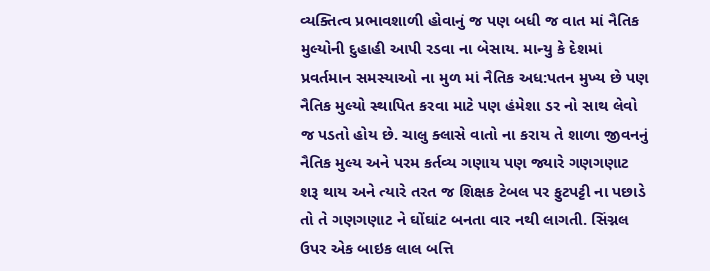વ્યક્તિત્વ પ્રભાવશાળી હોવાનું જ પણ બધી જ વાત માં નૈતિક મુલ્યોની દુહાહી આપી રડવા ના બેસાય. માન્યુ કે દેશમાં પ્રવર્તમાન સમસ્યાઓ ના મુળ માં નૈતિક અધ:પતન મુખ્ય છે પણ નૈતિક મુલ્યો સ્થાપિત કરવા માટે પણ હંમેશા ડર નો સાથ લેવો જ પડતો હોય છે. ચાલુ ક્લાસે વાતો ના કરાય તે શાળા જીવનનું નૈતિક મુલ્ય અને પરમ કર્તવ્ય ગણાય પણ જ્યારે ગણગણાટ શરૂ થાય અને ત્યારે તરત જ શિક્ષક ટેબલ પર ફુટપટ્ટી ના પછાડે તો તે ગણગણાટ ને ઘોંઘાંટ બનતા વાર નથી લાગતી. સિંગ્નલ ઉપર એક બાઇક લાલ બત્તિ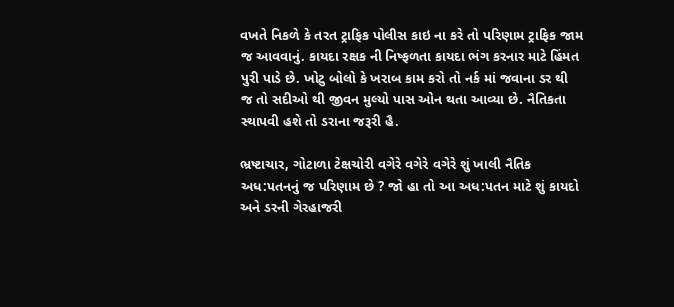વખતે નિકળે કે તરત ટ્રાફિક પોલીસ કાઇ ના કરે તો પરિણામ ટ્રાફિક જામ જ આવવાનું. કાયદા રક્ષક ની નિષ્ફળતા કાયદા ભંગ કરનાર માટે હિંમત પુરી પાડે છે. ખોટુ બોલો કે ખરાબ કામ કરો તો નર્ક માં જવાના ડર થી જ તો સદીઓ થી જીવન મુલ્યો પાસ ઓન થતા આવ્યા છે. નૈતિકતા સ્થાપવી હશે તો ડરાના જરૂરી હૈ.

ભ્રષ્ટાચાર, ગોટાળા ટેક્ષચોરી વગેરે વગેરે વગેરે શું ખાલી નૈતિક અધ:પતનનું જ પરિણામ છે ? જો હા તો આ અધ:પતન માટે શું કાયદો અને ડરની ગેરહાજરી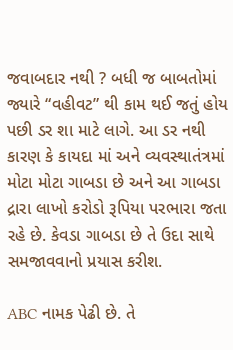જવાબદાર નથી ? બધી જ બાબતોમાં જ્યારે “વહીવટ” થી કામ થઈ જતું હોય પછી ડર શા માટે લાગે. આ ડર નથી કારણ કે કાયદા માં અને વ્યવસ્થાતંત્રમાં મોટા મોટા ગાબડા છે અને આ ગાબડા દ્રારા લાખો કરોડો રૂપિયા પરભારા જતા રહે છે. કેવડા ગાબડા છે તે ઉદા સાથે સમજાવવાનો પ્રયાસ કરીશ.

ABC નામક પેઢી છે. તે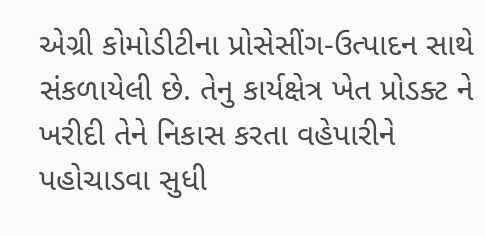એગ્રી કોમોડીટીના પ્રોસેસીંગ-ઉત્પાદન સાથે સંકળાયેલી છે. તેનુ કાર્યક્ષેત્ર ખેત પ્રોડક્ટ ને ખરીદી તેને નિકાસ કરતા વહેપારીને પહોચાડવા સુધી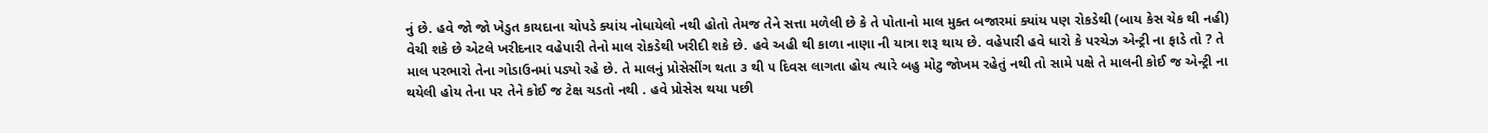નું છે. હવે જો જો ખેડુત કાયદાના ચોપડે ક્યાંય નોધાયેલો નથી હોતો તેમજ તેને સત્તા મળેલી છે કે તે પોતાનો માલ મુક્ત બજારમાં ક્યાંય પણ રોકડેથી (બાય કેસ ચેક થી નહી) વેચી શકે છે એટલે ખરીદનાર વહેપારી તેનો માલ રોકડેથી ખરીદી શકે છે. હવે અહી થી કાળા નાણા ની યાત્રા શરૂ થાય છે. વહેપારી હવે ધારો કે પરચેઝ એન્ટ્રી ના ફાડે તો ? તે માલ પરભારો તેના ગોડાઉનમાં પડ્યો રહે છે. તે માલનું પ્રોસેસીંગ થતા ૩ થી ૫ દિવસ લાગતા હોય ત્યારે બહુ મોટુ જોખમ રહેતું નથી તો સામે પક્ષે તે માલની કોઈ જ એન્ટ્રી ના થયેલી હોય તેના પર તેને કોઈ જ ટેક્ષ ચડતો નથી . હવે પ્રોસેસ થયા પછી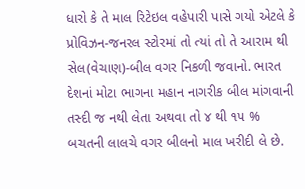ધારો કે તે માલ રિટેઇલ વહેપારી પાસે ગયો એટલે કે પ્રોવિઝન-જનરલ સ્ટોરમાં તો ત્યાં તો તે આરામ થી સેલ(વેચાણ)-બીલ વગર નિકળી જવાનો. ભારત દેશનાં મોટા ભાગના મહાન નાગરીક બીલ માંગવાની તસ્દી જ નથી લેતા અથવા તો ૪ થી ૧૫ % બચતની લાલચે વગર બીલનો માલ ખરીદી લે છે.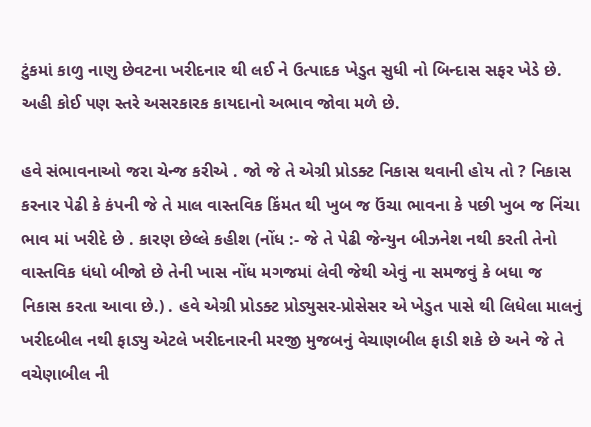ટુંકમાં કાળુ નાણુ છેવટના ખરીદનાર થી લઈ ને ઉત્પાદક ખેડુત સુધી નો બિન્દાસ સફર ખેડે છે. અહી કોઈ પણ સ્તરે અસરકારક કાયદાનો અભાવ જોવા મળે છે.

હવે સંભાવનાઓ જરા ચેન્જ કરીએ . જો જે તે એગ્રી પ્રોડક્ટ નિકાસ થવાની હોય તો ? નિકાસ કરનાર પેઢી કે કંપની જે તે માલ વાસ્તવિક કિંમત થી ખુબ જ ઉંચા ભાવના કે પછી ખુબ જ નિંચા ભાવ માં ખરીદે છે . કારણ છેલ્લે કહીશ (નોંધ :- જે તે પેઢી જેન્યુન બીઝનેશ નથી કરતી તેનો વાસ્તવિક ધંધો બીજો છે તેની ખાસ નોંધ મગજમાં લેવી જેથી એવું ના સમજવું કે બધા જ નિકાસ કરતા આવા છે.) . હવે એગ્રી પ્રોડક્ટ પ્રોડ્યુસર-પ્રોસેસર એ ખેડુત પાસે થી લિધેલા માલનું ખરીદબીલ નથી ફાડ્યુ એટલે ખરીદનારની મરજી મુજબનું વેચાણબીલ ફાડી શકે છે અને જે તે વચેણાબીલ ની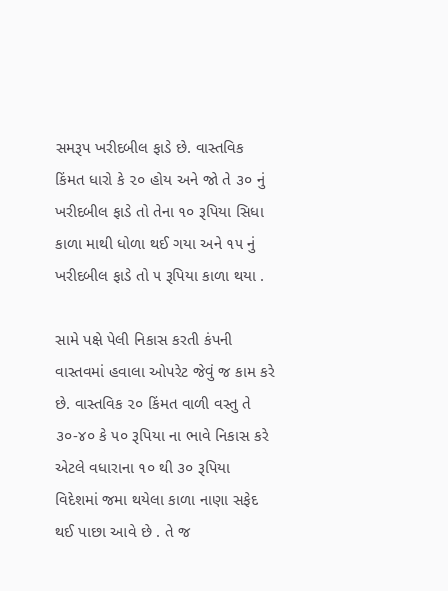સમરૂપ ખરીદબીલ ફાડે છે. વાસ્તવિક કિંમત ધારો કે ૨૦ હોય અને જો તે ૩૦ નું ખરીદબીલ ફાડે તો તેના ૧૦ રૂપિયા સિધા કાળા માથી ધોળા થઈ ગયા અને ૧૫ નું ખરીદબીલ ફાડે તો ૫ રૂપિયા કાળા થયા .

સામે પક્ષે પેલી નિકાસ કરતી કંપની વાસ્તવમાં હવાલા ઓપરેટ જેવું જ કામ કરે છે. વાસ્તવિક ૨૦ કિંમત વાળી વસ્તુ તે ૩૦-૪૦ કે ૫૦ રૂપિયા ના ભાવે નિકાસ કરે એટલે વધારાના ૧૦ થી ૩૦ રૂપિયા વિદેશમાં જમા થયેલા કાળા નાણા સફેદ થઈ પાછા આવે છે . તે જ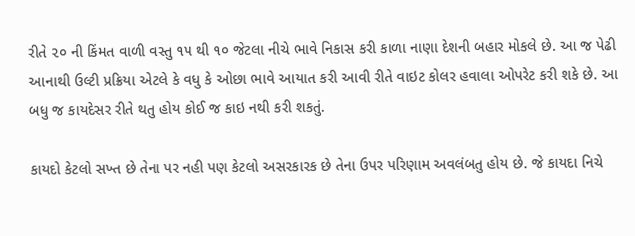રીતે ૨૦ ની કિંમત વાળી વસ્તુ ૧૫ થી ૧૦ જેટલા નીચે ભાવે નિકાસ કરી કાળા નાણા દેશની બહાર મોકલે છે. આ જ પેઢી આનાથી ઉલ્ટી પ્રક્રિયા એટલે કે વધુ કે ઓછા ભાવે આયાત કરી આવી રીતે વાઇટ કોલર હવાલા ઓપરેટ કરી શકે છે. આ બધુ જ કાયદેસર રીતે થતુ હોય કોઈ જ કાઇ નથી કરી શકતું.

કાયદો કેટલો સખ્ત છે તેના પર નહી પણ કેટલો અસરકારક છે તેના ઉપર પરિણામ અવલંબતુ હોય છે. જે કાયદા નિચે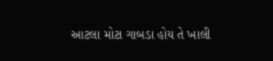આટલા મોટા ગાબડા હોય તે ખાલી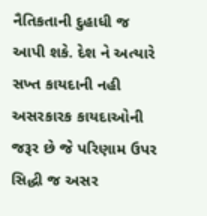નૈતિકતાની દુહાધી જ આપી શકે. દેશ ને અત્યારે સખ્ત કાયદાની નહી અસરકારક કાયદાઓની જરૂર છે જે પરિણામ ઉપર સિદ્ધી જ અસર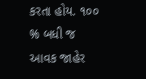કરતા હોય. ૧૦૦ % બધી જ આવક જાહેર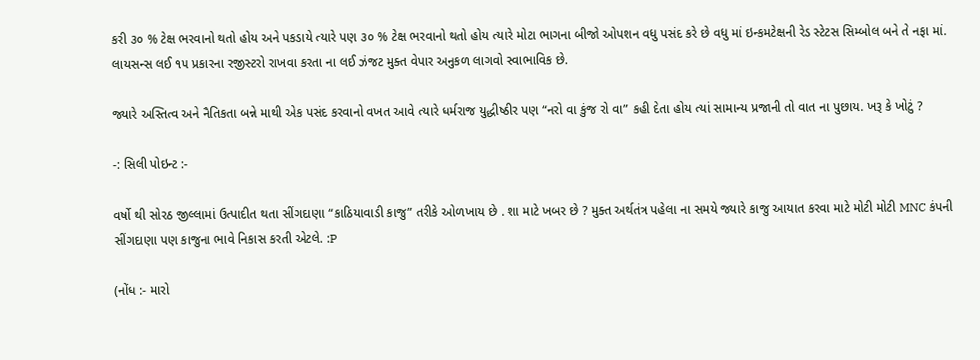કરી ૩૦ % ટેક્ષ ભરવાનો થતો હોય અને પકડાયે ત્યારે પણ ૩૦ % ટેક્ષ ભરવાનો થતો હોય ત્યારે મોટા ભાગના બીજો ઓપશન વધુ પસંદ કરે છે વધુ માં ઇન્કમટેક્ષની રેડ સ્ટેટસ સિમ્બોલ બને તે નફા માં. લાયસન્સ લઈ ૧૫ પ્રકારના રજીસ્ટરો રાખવા કરતા ના લઈ ઝંજટ મુક્ત વેપાર અનુકળ લાગવો સ્વાભાવિક છે.

જ્યારે અસ્તિત્વ અને નૈતિકતા બન્ને માથી એક પસંદ કરવાનો વખત આવે ત્યારે ધર્મરાજ યુદ્ધીષ્ઠીર પણ “નરો વા કુંજ રો વા” કહી દેતા હોય ત્યાં સામાન્ય પ્રજાની તો વાત ના પુછાય. ખરૂ કે ખોટું ?

-: સિલી પોઇન્ટ :-

વર્ષો થી સોરઠ જીલ્લામાં ઉત્પાદીત થતા સીંગદાણા “કાઠિયાવાડી કાજુ” તરીકે ઓળખાય છે . શા માટે ખબર છે ? મુક્ત અર્થતંત્ર પહેલા ના સમયે જ્યારે કાજુ આયાત કરવા માટે મોટી મોટી MNC કંપની સીંગદાણા પણ કાજુના ભાવે નિકાસ કરતી એટલે. :P

(નોંધ :- મારો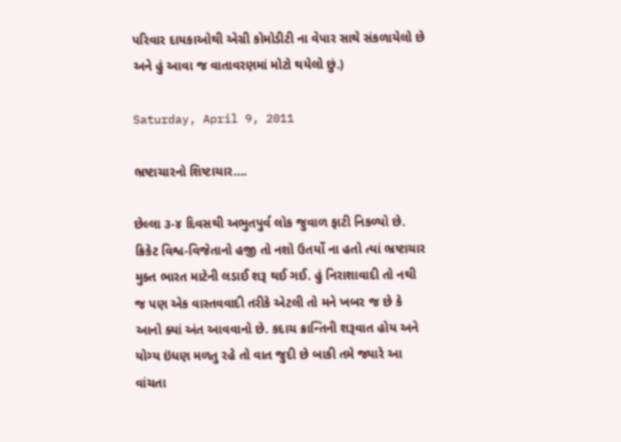પરિવાર દાયકાઓથી એગ્રી કોમોડીટી ના વેપાર સાથે સંકળાયેલો છે અને હું આવા જ વાતાવરણમાં મોટો થયેલો છું.)

Saturday, April 9, 2011

ભ્રષ્ટાચારનો શિષ્ટાચાર….

છેલ્લા ૩-૪ દિવસથી અભુતપુર્વ લોક જુવાળ ફાટી નિકળ્યો છે. ક્રિકેટ વિશ્વ-વિજેતાનો હજી તો નશો ઉતર્યો ના હતો ત્યાં ભ્રષ્ટાચાર મુક્ત ભારત માટેની લડાઈ શરૂ થઈ ગઈ. હું નિરાશાવાદી તો નથી જ પણ એક વાસ્તવવાદી તરીકે એટલી તો મને ખબર જ છે કે આનો ક્યાં અંત આવવાનો છે. કદાચ ક્રાન્તિની શરૂવાત હોય અને યોગ્ય ઇંધણ મળતુ રહે તો વાત જુદી છે બાકી તમે જ્યારે આ વાંચતા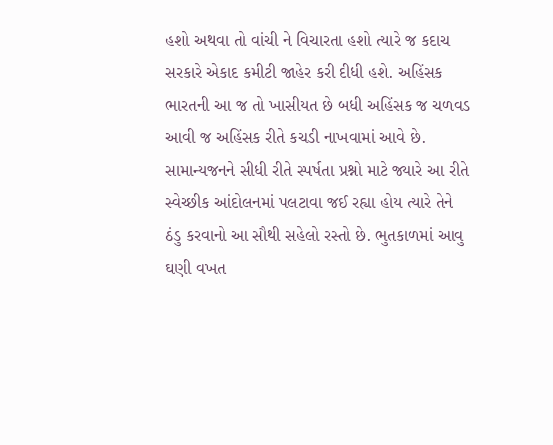હશો અથવા તો વાંચી ને વિચારતા હશો ત્યારે જ કદાચ સરકારે એકાદ કમીટી જાહેર કરી દીધી હશે. અહિંસક ભારતની આ જ તો ખાસીયત છે બધી અહિંસક જ ચળવડ આવી જ અહિંસક રીતે કચડી નાખવામાં આવે છે. સામાન્યજનને સીધી રીતે સ્પર્ષતા પ્રશ્નો માટે જ્યારે આ રીતે સ્વેચ્છીક આંદોલનમાં પલટાવા જઈ રહ્યા હોય ત્યારે તેને ઠંડુ કરવાનો આ સૌથી સહેલો રસ્તો છે. ભુતકાળમાં આવુ ઘણી વખત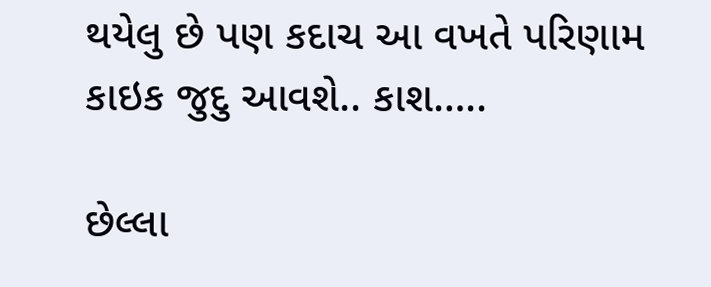થયેલુ છે પણ કદાચ આ વખતે પરિણામ કાઇક જુદુ આવશે.. કાશ…..

છેલ્લા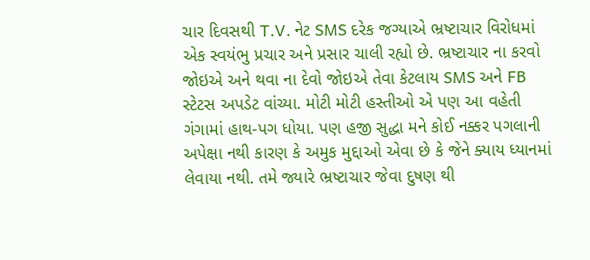ચાર દિવસથી T.V. નેટ SMS દરેક જગ્યાએ ભ્રષ્ટાચાર વિરોધમાં એક સ્વયંભુ પ્રચાર અને પ્રસાર ચાલી રહ્યો છે. ભ્રષ્ટાચાર ના કરવો જોઇએ અને થવા ના દેવો જોઇએ તેવા કેટલાય SMS અને FB સ્ટેટસ અપડેટ વાંચ્યા. મોટી મોટી હસ્તીઓ એ પણ આ વહેતી ગંગામાં હાથ-પગ ધોયા. પણ હજી સુદ્ધા મને કોઈ નક્કર પગલાની અપેક્ષા નથી કારણ કે અમુક મુદ્દાઓ એવા છે કે જેને ક્યાય ધ્યાનમાં લેવાયા નથી. તમે જ્યારે ભ્રષ્ટાચાર જેવા દુષણ થી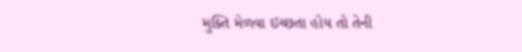મુક્તિ મેળવા ઇચ્છતા હોય તો તેની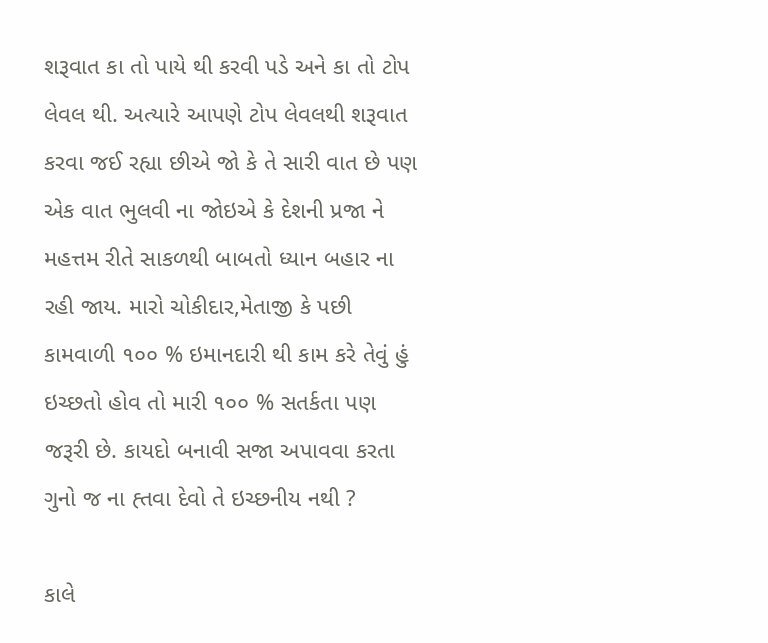શરૂવાત કા તો પાયે થી કરવી પડે અને કા તો ટોપ લેવલ થી. અત્યારે આપણે ટોપ લેવલથી શરૂવાત કરવા જઈ રહ્યા છીએ જો કે તે સારી વાત છે પણ એક વાત ભુલવી ના જોઇએ કે દેશની પ્રજા ને મહત્તમ રીતે સાકળથી બાબતો ધ્યાન બહાર ના રહી જાય. મારો ચોકીદાર,મેતાજી કે પછી કામવાળી ૧૦૦ % ઇમાનદારી થી કામ કરે તેવું હું ઇચ્છતો હોવ તો મારી ૧૦૦ % સતર્કતા પણ જરૂરી છે. કાયદો બનાવી સજા અપાવવા કરતા ગુનો જ ના હ્તવા દેવો તે ઇચ્છનીય નથી ?

કાલે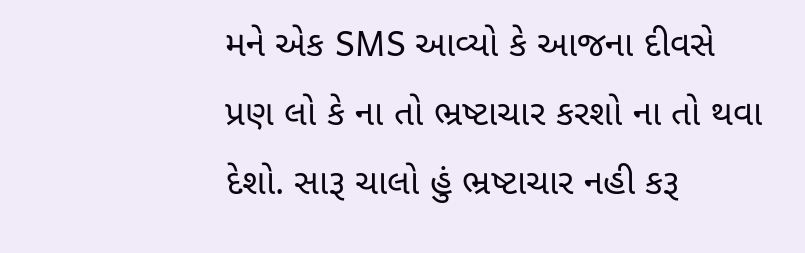મને એક SMS આવ્યો કે આજના દીવસે પ્રણ લો કે ના તો ભ્રષ્ટાચાર કરશો ના તો થવા દેશો. સારૂ ચાલો હું ભ્રષ્ટાચાર નહી કરૂ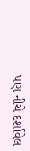પણ નીચે દર્શાવેલ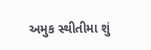અમુક સ્થીતીમા શું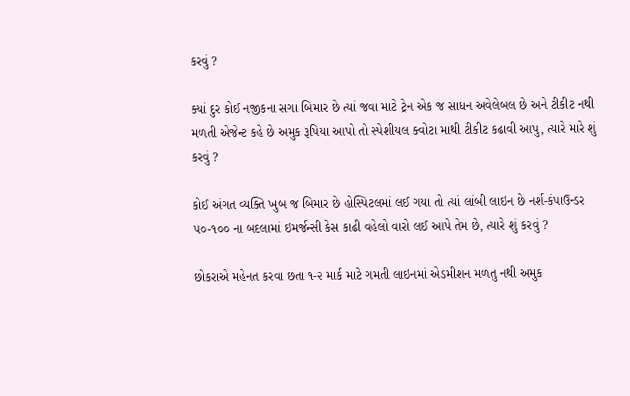કરવું ?

ક્યાં દુર કોઈ નજીકના સગા બિમાર છે ત્યાં જવા માટે ટ્રેન એક જ સાધન અવેલેબલ છે અને ટીકીટ નથી મળતી એજેન્ટ કહે છે અમુક રૂપિયા આપો તો સ્પેશીયલ ક્વોટા માથી ટીકીટ કઢાવી આપુ, ત્યારે મારે શું કરવું ?

કોઈ અંગત વ્યક્તિ ખુબ જ બિમાર છે હોસ્પિટલમાં લઈ ગયા તો ત્યાં લાંબી લાઇન છે નર્શ-કંપાઉન્ડર ૫૦-૧૦૦ ના બદલામાં ઇમર્જન્સી કેસ કાઢી વહેલો વારો લઈ આપે તેમ છે, ત્યારે શું કરવું ?

છોકરાએ મહેનત કરવા છતા ૧-૨ માર્ક માટે ગમતી લાઇનમાં એડમીશન મળતુ નથી અમુક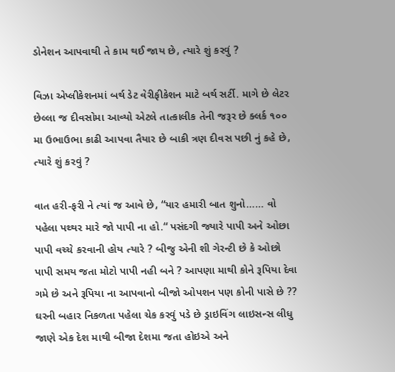ડોનેશન આપવાથી તે કામ થઈ જાય છે, ત્યારે શું કરવું ?

વિઝા એપ્લીકેશનમાં બર્થ ડેટ વેરીફીકેશન માટે બર્થ સર્ટી. માગે છે લેટર છેલ્લા જ દીવસોમા આવ્યો એટલે તાત્કાલીક તેની જરૂર છે ક્લર્ક ૧૦૦ મા ઉભાઉભા કાઢી આપવા તૈયાર છે બાકી ત્રણ દીવસ પછી નું કહે છે, ત્યારે શું કરવું ?

વાત હરી-ફરી ને ત્યાં જ આવે છે, “યાર હમારી બાત શુનો…… વો પહેલા પથ્થર મારે જો પાપી ના હો.“ પસંદગી જ્યારે પાપી અને ઓછા પાપી વચ્ચે કરવાની હોય ત્યારે ? બીજુ એની શી ગેરન્ટી છે કે ઓછો પાપી સમય જતા મોટો પાપી નહી બને ? આપણા માથી કોને રૂપિયા દેવા ગમે છે અને રૂપિયા ના આપવાનો બીજો ઓપશન પણ કોની પાસે છે ?? ઘરની બહાર નિકળતા પહેલા ચેક કરવું પડે છે ડ્રાઇવિંગ લાઇસન્સ લીધુ જાણે એક દેશ માથી બીજા દેશમા જતા હોઇએ અને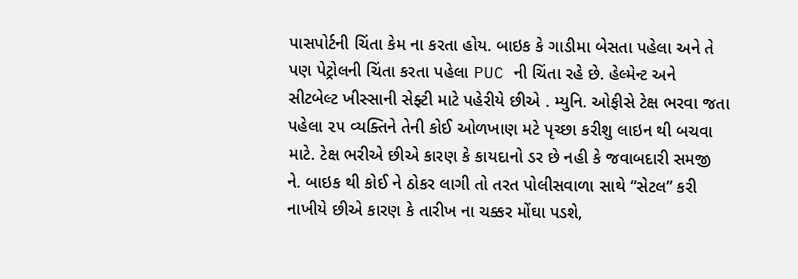પાસપોર્ટની ચિંતા કેમ ના કરતા હોય. બાઇક કે ગાડીમા બેસતા પહેલા અને તે પણ પેટ્રોલની ચિંતા કરતા પહેલા PUC ની ચિંતા રહે છે. હેલ્મેન્ટ અને સીટબેલ્ટ ખીસ્સાની સેફ્ટી માટે પહેરીયે છીએ . મ્યુનિ. ઓફીસે ટેક્ષ ભરવા જતા પહેલા ૨૫ વ્યક્તિને તેની કોઈ ઓળખાણ મટે પૃચ્છા કરીશુ લાઇન થી બચવા માટે. ટેક્ષ ભરીએ છીએ કારણ કે કાયદાનો ડર છે નહી કે જવાબદારી સમજી ને. બાઇક થી કોઈ ને ઠોકર લાગી તો તરત પોલીસવાળા સાથે “સેટલ” કરી નાખીયે છીએ કારણ કે તારીખ ના ચક્કર મોંઘા પડશે,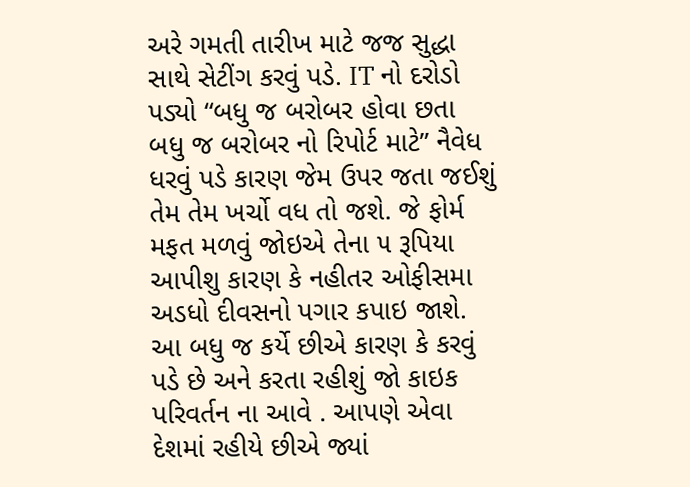અરે ગમતી તારીખ માટે જજ સુદ્ધા સાથે સેટીંગ કરવું પડે. IT નો દરોડો પડ્યો “બધુ જ બરોબર હોવા છતા બધુ જ બરોબર નો રિપોર્ટ માટે” નૈવેધ ધરવું પડે કારણ જેમ ઉપર જતા જઈશું તેમ તેમ ખર્ચો વધ તો જશે. જે ફોર્મ મફત મળવું જોઇએ તેના ૫ રૂપિયા આપીશુ કારણ કે નહીતર ઓફીસમા અડધો દીવસનો પગાર કપાઇ જાશે. આ બધુ જ કર્યે છીએ કારણ કે કરવું પડે છે અને કરતા રહીશું જો કાઇક પરિવર્તન ના આવે . આપણે એવા દેશમાં રહીયે છીએ જ્યાં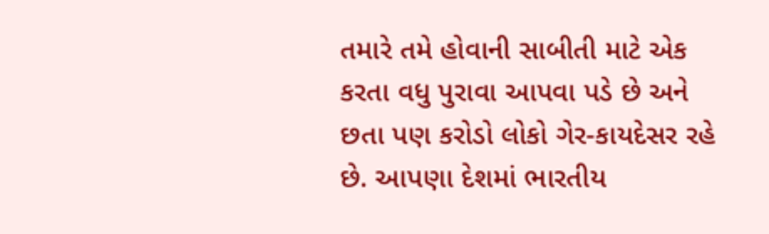તમારે તમે હોવાની સાબીતી માટે એક કરતા વધુ પુરાવા આપવા પડે છે અને છતા પણ કરોડો લોકો ગેર-કાયદેસર રહે છે. આપણા દેશમાં ભારતીય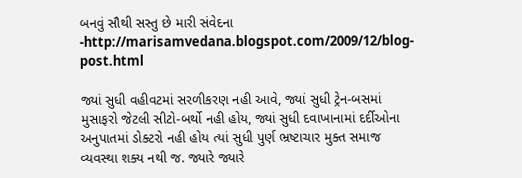બનવું સૌથી સસ્તુ છે મારી સંવેદના -http://marisamvedana.blogspot.com/2009/12/blog-post.html

જ્યાં સુધી વહીવટમાં સરળીકરણ નહી આવે, જ્યાં સુધી ટ્રેન-બસમાં મુસાફરો જેટલી સીટો-બર્થો નહી હોય, જ્યાં સુધી દવાખાનામાં દર્દીઓના અનુપાતમાં ડોક્ટરો નહી હોય ત્યાં સુધી પુર્ણ ભ્રષ્ટાચાર મુક્ત સમાજ વ્યવસ્થા શક્ય નથી જ. જ્યારે જ્યારે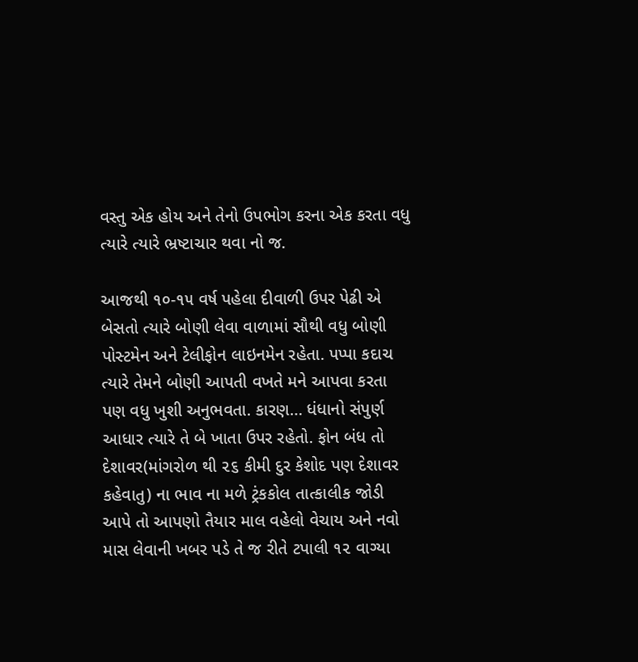વસ્તુ એક હોય અને તેનો ઉપભોગ કરના એક કરતા વધુ ત્યારે ત્યારે ભ્રષ્ટાચાર થવા નો જ.

આજથી ૧૦-૧૫ વર્ષ પહેલા દીવાળી ઉપર પેઢી એ બેસતો ત્યારે બોણી લેવા વાળામાં સૌથી વધુ બોણી પોસ્ટમેન અને ટેલીફોન લાઇનમેન રહેતા. પપ્પા કદાચ ત્યારે તેમને બોણી આપતી વખતે મને આપવા કરતા પણ વધુ ખુશી અનુભવતા. કારણ… ધંધાનો સંપુર્ણ આધાર ત્યારે તે બે ખાતા ઉપર રહેતો. ફોન બંધ તો દેશાવર(માંગરોળ થી ૨૬ કીમી દુર કેશોદ પણ દેશાવર કહેવાતુ) ના ભાવ ના મળે ટ્રંકકોલ તાત્કાલીક જોડી આપે તો આપણો તૈયાર માલ વહેલો વેચાય અને નવો માસ લેવાની ખબર પડે તે જ રીતે ટપાલી ૧૨ વાગ્યા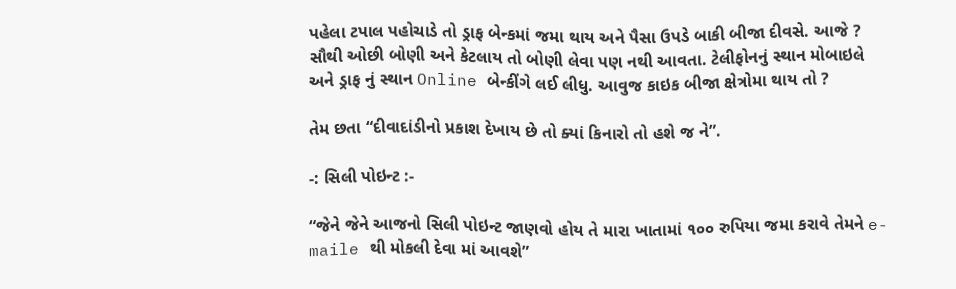પહેલા ટપાલ પહોચાડે તો ડ્રાફ બેન્કમાં જમા થાય અને પૈસા ઉપડે બાકી બીજા દીવસે. આજે ? સૌથી ઓછી બોણી અને કેટલાય તો બોણી લેવા પણ નથી આવતા. ટેલીફોનનું સ્થાન મોબાઇલે અને ડ્રાફ નું સ્થાન Online બેન્કીંગે લઈ લીધુ. આવુજ કાઇક બીજા ક્ષેત્રોમા થાય તો ?

તેમ છતા “દીવાદાંડીનો પ્રકાશ દેખાય છે તો ક્યાં કિનારો તો હશે જ ને”.

-: સિલી પોઇન્ટ :-

“જેને જેને આજનો સિલી પોઇન્ટ જાણવો હોય તે મારા ખાતામાં ૧૦૦ રુપિયા જમા કરાવે તેમને e-maile થી મોકલી દેવા માં આવશે”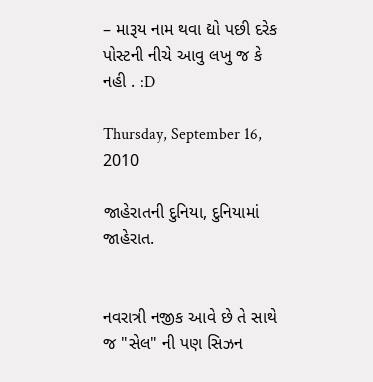– મારૂય નામ થવા દ્યો પછી દરેક પોસ્ટની નીચે આવુ લખુ જ કે નહી . :D

Thursday, September 16, 2010

જાહેરાતની દુનિયા, દુનિયામાં જાહેરાત.


નવરાત્રી નજીક આવે છે તે સાથે જ "સેલ" ની પણ સિઝન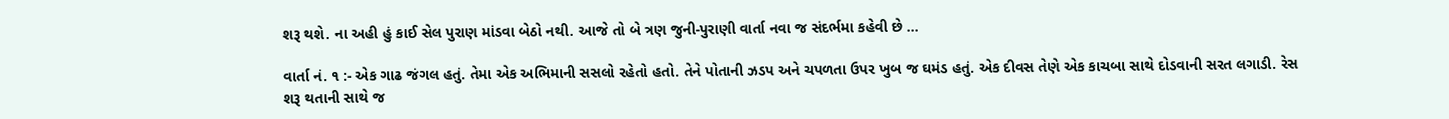શરૂ થશે. ના અહી હું કાઈ સેલ પુરાણ માંડવા બેઠો નથી. આજે તો બે ત્રણ જુની-પુરાણી વાર્તા નવા જ સંદર્ભમા કહેવી છે ...

વાર્તા નં. ૧ :- એક ગાઢ જંગલ હતું. તેમા એક અભિમાની સસલો રહેતો હતો. તેને પોતાની ઝડપ અને ચપળતા ઉપર ખુબ જ ઘમંડ હતું. એક દીવસ તેણે એક કાચબા સાથે દોડવાની સરત લગાડી. રેસ શરૂ થતાની સાથે જ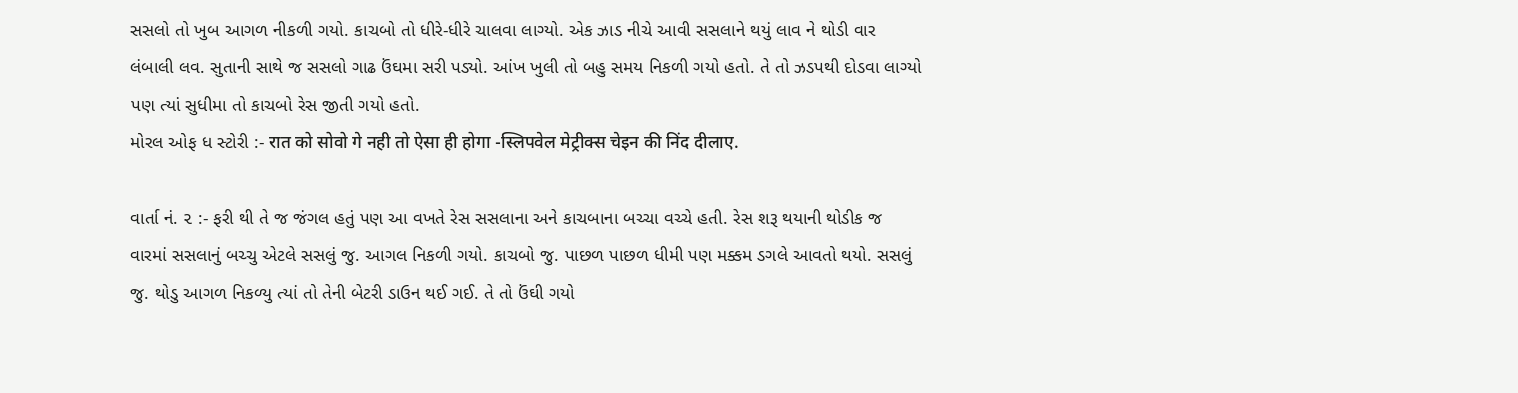સસલો તો ખુબ આગળ નીકળી ગયો. કાચબો તો ધીરે-ધીરે ચાલવા લાગ્યો. એક ઝાડ નીચે આવી સસલાને થયું લાવ ને થોડી વાર લંબાલી લવ. સુતાની સાથે જ સસલો ગાઢ ઉંઘમા સરી પડ્યો. આંખ ખુલી તો બહુ સમય નિકળી ગયો હતો. તે તો ઝડપથી દોડવા લાગ્યો પણ ત્યાં સુધીમા તો કાચબો રેસ જીતી ગયો હતો.
મોરલ ઓફ ધ સ્ટોરી :- रात को सोवो गे नही तो ऐसा ही होगा -स्लिपवेल मेट्रीक्स चेइन की निंद दीलाए.

વાર્તા નં. ૨ :- ફરી થી તે જ જંગલ હતું પણ આ વખતે રેસ સસલાના અને કાચબાના બચ્ચા વચ્ચે હતી. રેસ શરૂ થયાની થોડીક જ વારમાં સસલાનું બચ્ચુ એટલે સસલું જુ. આગલ નિકળી ગયો. કાચબો જુ. પાછળ પાછળ ધીમી પણ મક્કમ ડગલે આવતો થયો. સસલું જુ. થોડુ આગળ નિકળ્યુ ત્યાં તો તેની બેટરી ડાઉન થઈ ગઈ. તે તો ઉંઘી ગયો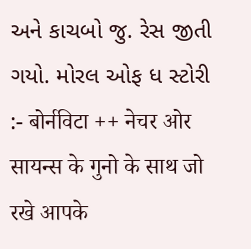અને કાચબો જુ. રેસ જીતી ગયો. મોરલ ઓફ ધ સ્ટોરી :- बोर्नविटा ++ नेचर ओर सायन्स के गुनो के साथ जो रखे आपके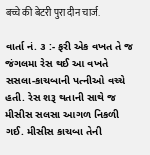बच्चे की बेटरी पुरा दीन चार्ज.

વાર્તા નં. ૩ :- ફરી એક વખત તે જ જંગલમા રેસ થઈ આ વખતે સસલા-કાચબાની પત્નીઓ વચ્ચે હતી. રેસ શરૂ થતાની સાથે જ મીસીસ સલસા આગળ નિકળી ગઈ. મીસીસ કાચબા તેની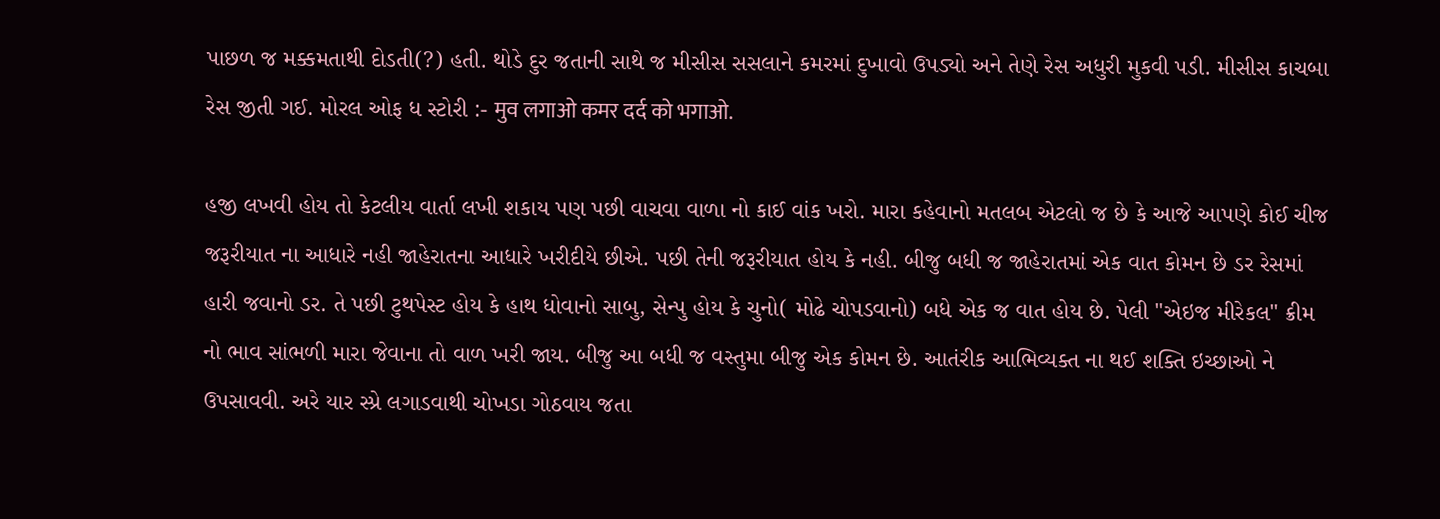પાછળ જ મક્કમતાથી દોડતી(?) હતી. થોડે દુર જતાની સાથે જ મીસીસ સસલાને કમરમાં દુખાવો ઉપડ્યો અને તેણે રેસ અધુરી મુકવી પડી. મીસીસ કાચબા રેસ જીતી ગઈ. મોરલ ઓફ ધ સ્ટોરી :- मुव लगाओ कमर दर्द को भगाओ.

હજી લખવી હોય તો કેટલીય વાર્તા લખી શકાય પણ પછી વાચવા વાળા નો કાઈ વાંક ખરો. મારા કહેવાનો મતલબ એટલો જ છે કે આજે આપણે કોઈ ચીજ જરૂરીયાત ના આધારે નહી જાહેરાતના આધારે ખરીદીયે છીએ. પછી તેની જરૂરીયાત હોય કે નહી. બીજુ બધી જ જાહેરાતમાં એક વાત કોમન છે ડર રેસમાં હારી જવાનો ડર. તે પછી ટુથપેસ્ટ હોય કે હાથ ધોવાનો સાબુ, સેન્પુ હોય કે ચુનો( મોઢે ચોપડવાનો) બધે એક જ વાત હોય છે. પેલી "એઇજ મીરેકલ" ક્રીમ નો ભાવ સાંભળી મારા જેવાના તો વાળ ખરી જાય. બીજુ આ બધી જ વસ્તુમા બીજુ એક કોમન છે. આતંરીક આભિવ્યક્ત ના થઈ શક્તિ ઇચ્છાઓ ને ઉપસાવવી. અરે યાર સ્પ્રે લગાડવાથી ચોખડા ગોઠવાય જતા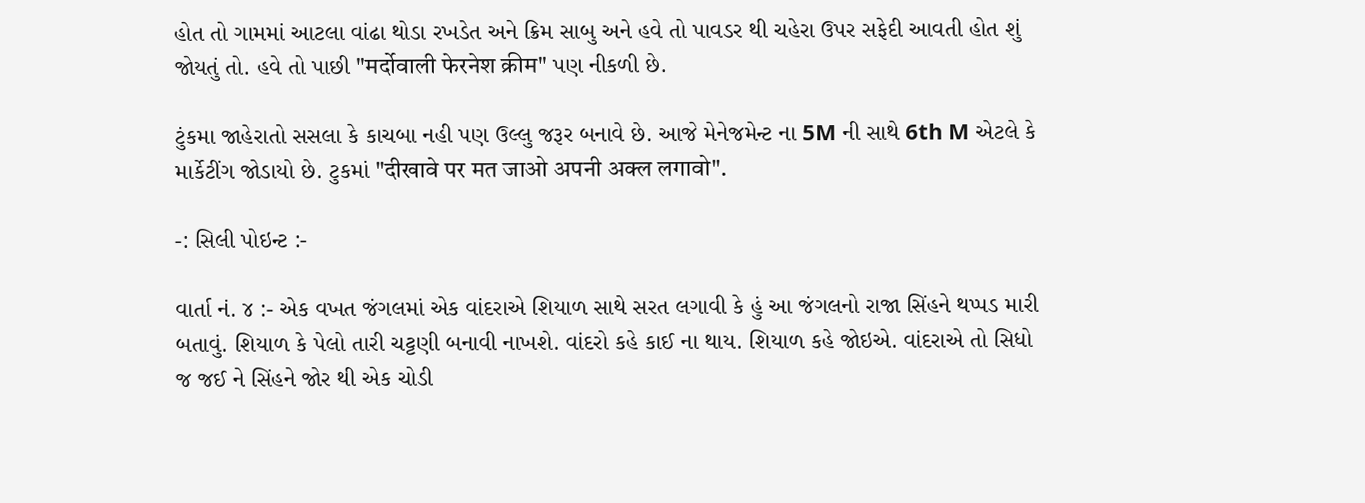હોત તો ગામમાં આટલા વાંઢા થોડા રખડેત અને ક્રિમ સાબુ અને હવે તો પાવડર થી ચહેરા ઉપર સફેદી આવતી હોત શું જોયતું તો. હવે તો પાછી "मर्दोवाली फेरनेश क्रीम" પણ નીકળી છે.

ટુંકમા જાહેરાતો સસલા કે કાચબા નહી પણ ઉલ્લુ જરૂર બનાવે છે. આજે મેનેજમેન્ટ ના 5M ની સાથે 6th M એટલે કે માર્કેટીંગ જોડાયો છે. ટુકમાં "दीखावे पर मत जाओ अपनी अक्ल लगावो".

-: સિલી પોઇન્ટ :-

વાર્તા નં. ૪ :- એક વખત જંગલમાં એક વાંદરાએ શિયાળ સાથે સરત લગાવી કે હું આ જંગલનો રાજા સિંહને થપ્પડ મારી બતાવું. શિયાળ કે પેલો તારી ચટ્ટણી બનાવી નાખશે. વાંદરો કહે કાઈ ના થાય. શિયાળ કહે જોઇએ. વાંદરાએ તો સિધો જ જઈ ને સિંહને જોર થી એક ચોડી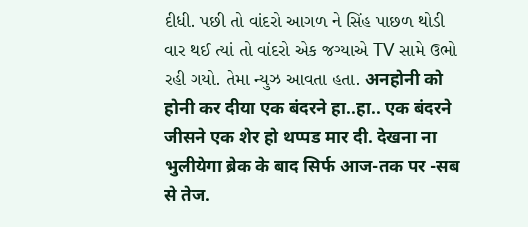દીધી. પછી તો વાંદરો આગળ ને સિંહ પાછળ થોડી વાર થઈ ત્યાં તો વાંદરો એક જગ્યાએ TV સામે ઉભો રહી ગયો. તેમા ન્યુઝ આવતા હતા. अनहोनी को होनी कर दीया एक बंदरने हा..हा.. एक बंदरने जीसने एक शेर हो थप्पड मार दी. देखना ना भुलीयेगा ब्रेक के बाद सिर्फ आज-तक पर -सब से तेज.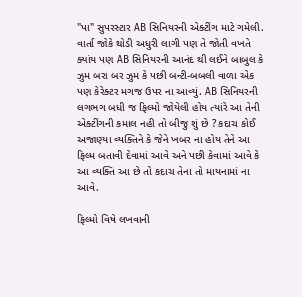"પા" સુપરસ્ટાર AB સિનિયરની એક્ટીંગ માટે ગમેલી. વાર્તા જોકે થોડી અધુરી લાગી પણ તે જોતી વખતે ક્યાંય પણ AB સિનિયરની આનંદ થી લઈને બાબુલ કે ઝુમ બરા બર ઝુમ કે પછી બન્ટી-બબલી વાળા એક પણ કેરેક્ટર મગજ ઉપર ના આવ્યું. AB સિનિયરની લગભગ બધી જ ફિલ્મો જોયેલી હોય ત્યાંરે આ તેની એક્ટીંગની કમાલ નહી તો બીજુ શું છે ? કદાચ કોઈ અજાણ્યા વ્યક્તિને કે જેને ખબર ના હોય તેને આ ફિલ્મ બતાવી દેવામાં આવે અને પછી કેવામાં આવે કે આ વ્યક્તિ આ છે તો કદાચ તેના તો માયનામાં ના આવે.

ફિલ્મો વિષે લખવાની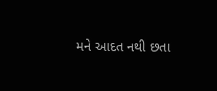મને આદત નથી છતા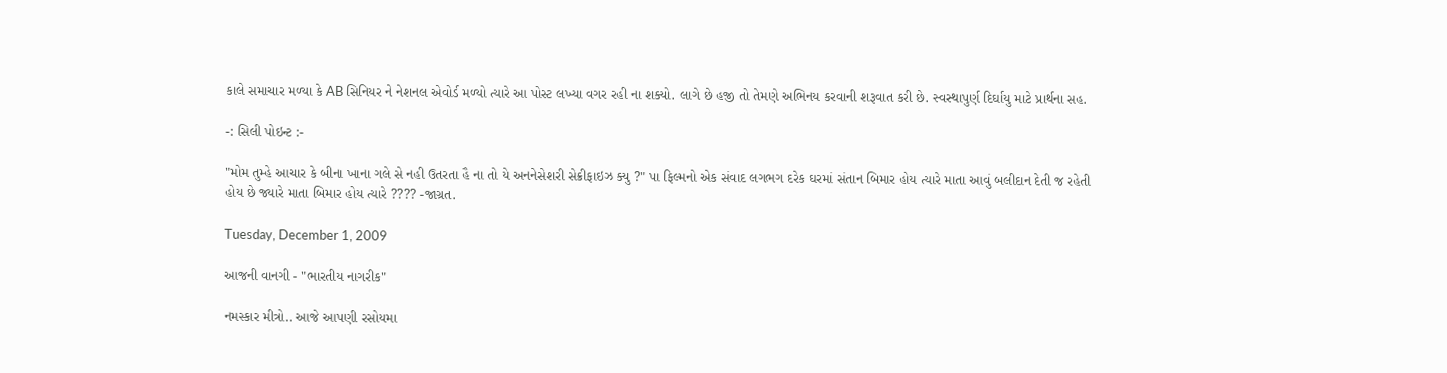કાલે સમાચાર મળ્યા કે AB સિનિયર ને નેશનલ એવોર્ડ મળ્યો ત્યારે આ પોસ્ટ લખ્યા વગર રહી ના શક્યો. લાગે છે હજી તો તેમણે અભિનય કરવાની શરૂવાત કરી છે. સ્વસ્થાપુર્ણ દિર્ઘાયુ માટે પ્રાર્થના સહ.

-: સિલી પોઇન્ટ :-

"મોમ તુમ્હે આચાર કે બીના ખાના ગલે સે નહી ઉતરતા હૈ ના તો યે અનનેસેશરી સેક્રીફાઇઝ ક્યુ ?" પા ફિલ્મનો એક સંવાદ લગભગ દરેક ઘરમાં સંતાન બિમાર હોય ત્યારે માતા આવું બલીદાન દેતી જ રહેતી હોય છે જ્યારે માતા બિમાર હોય ત્યારે ???? -જાગ્રત.

Tuesday, December 1, 2009

આજની વાનગી - "ભારતીય નાગરીક"

નમસ્કાર મીત્રો.. આજે આપણી રસોયમા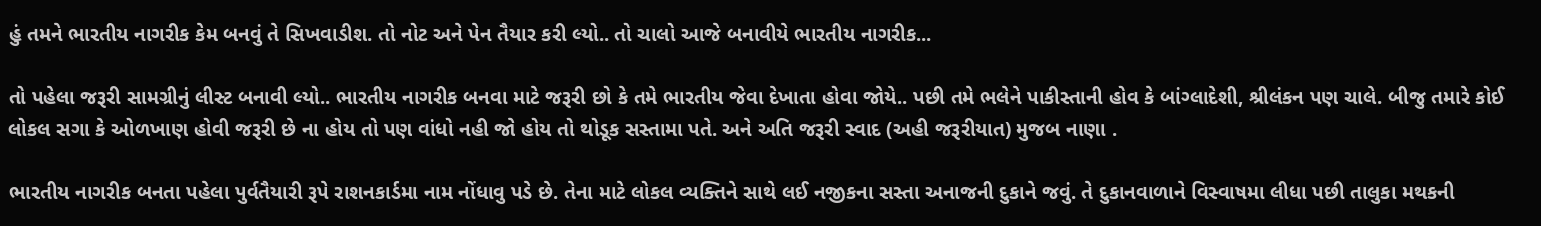હું તમને ભારતીય નાગરીક કેમ બનવું તે સિખવાડીશ. તો નોટ અને પેન તૈયાર કરી લ્યો.. તો ચાલો આજે બનાવીયે ભારતીય નાગરીક...

તો પહેલા જરૂરી સામગ્રીનું લીસ્ટ બનાવી લ્યો.. ભારતીય નાગરીક બનવા માટે જરૂરી છો કે તમે ભારતીય જેવા દેખાતા હોવા જોયે.. પછી તમે ભલેને પાકીસ્તાની હોવ કે બાંગ્લાદેશી, શ્રીલંકન પણ ચાલે. બીજુ તમારે કોઈ લોકલ સગા કે ઓળખાણ હોવી જરૂરી છે ના હોય તો પણ વાંધો નહી જો હોય તો થોડૂક સસ્તામા પતે. અને અતિ જરૂરી સ્વાદ (અહી જરૂરીયાત) મુજબ નાણા .

ભારતીય નાગરીક બનતા પહેલા પુર્વતૈયારી રૂપે રાશનકાર્ડમા નામ નોંધાવુ પડે છે. તેના માટે લોકલ વ્યક્તિને સાથે લઈ નજીકના સસ્તા અનાજની દુકાને જવું. તે દુકાનવાળાને વિસ્વાષમા લીધા પછી તાલુકા મથકની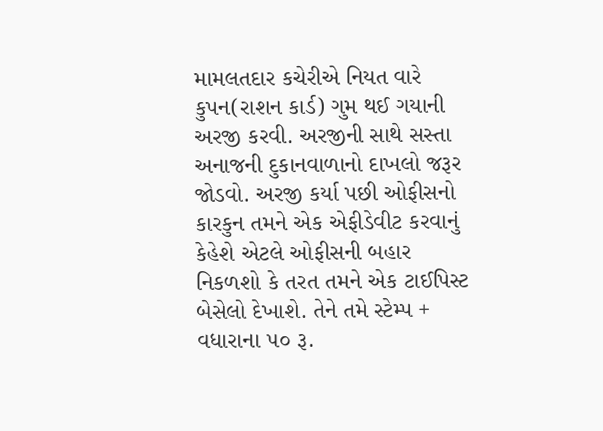મામલતદાર કચેરીએ નિયત વારે કુપન(રાશન કાર્ડ) ગુમ થઈ ગયાની અરજી કરવી. અરજીની સાથે સસ્તા અનાજની દુકાનવાળાનો દાખલો જરૂર જોડવો. અરજી કર્યા પછી ઓફીસનો કારકુન તમને એક એફીડેવીટ કરવાનું કેહેશે એટલે ઓફીસની બહાર નિકળશો કે તરત તમને એક ટાઈપિસ્ટ બેસેલો દેખાશે. તેને તમે સ્ટેમ્પ + વધારાના ૫૦ રૂ.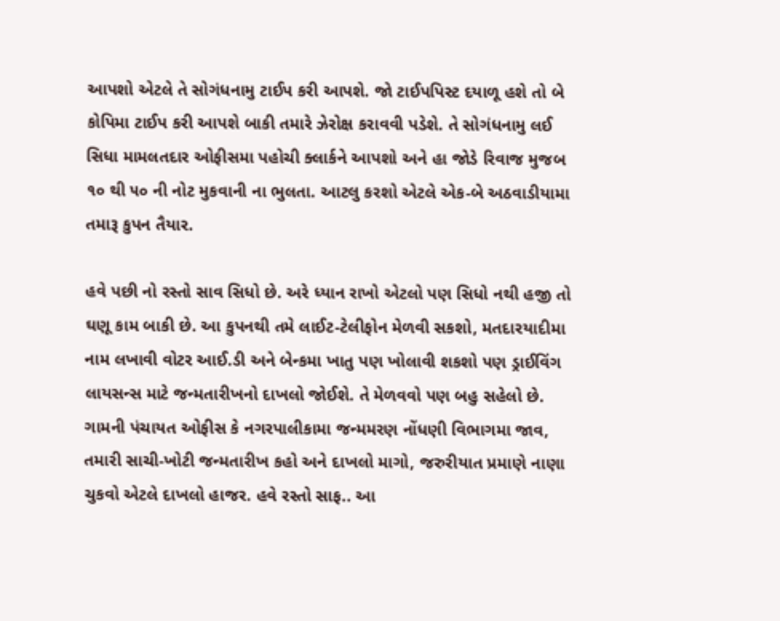આપશો એટલે તે સોગંધનામુ ટાઈપ કરી આપશે. જો ટાઈપપિસ્ટ દયાળૂ હશે તો બે કોપિમા ટાઈપ કરી આપશે બાકી તમારે ઝેરોક્ષ કરાવવી પડેશે. તે સોગંધનામુ લઈ સિધા મામલતદાર ઓફીસમા પહોચી ક્લાર્કને આપશો અને હા જોડે રિવાજ મુજબ ૧૦ થી ૫૦ ની નોટ મુકવાની ના ભુલતા. આટલુ કરશો એટલે એક-બે અઠવાડીયામા તમારૂ કુપન તૈયાર.

હવે પછી નો રસ્તો સાવ સિધો છે. અરે ધ્યાન રાખો એટલો પણ સિધો નથી હજી તો ઘણૂ કામ બાકી છે. આ કુપનથી તમે લાઈટ-ટેલીફોન મેળવી સકશો, મતદારયાદીમા નામ લખાવી વોટર આઈ.ડી અને બેન્કમા ખાતુ પણ ખોલાવી શકશો પણ ડ્રાઈવિંગ લાયસન્સ માટે જન્મતારીખનો દાખલો જોઈશે. તે મેળવવો પણ બહુ સહેલો છે. ગામની પંચાયત ઓફીસ કે નગરપાલીકામા જન્મમરણ નોંધણી વિભાગમા જાવ, તમારી સાચી-ખોટી જન્મતારીખ કહો અને દાખલો માગો, જરુરીયાત પ્રમાણે નાણા ચુકવો એટલે દાખલો હાજર. હવે રસ્તો સાફ.. આ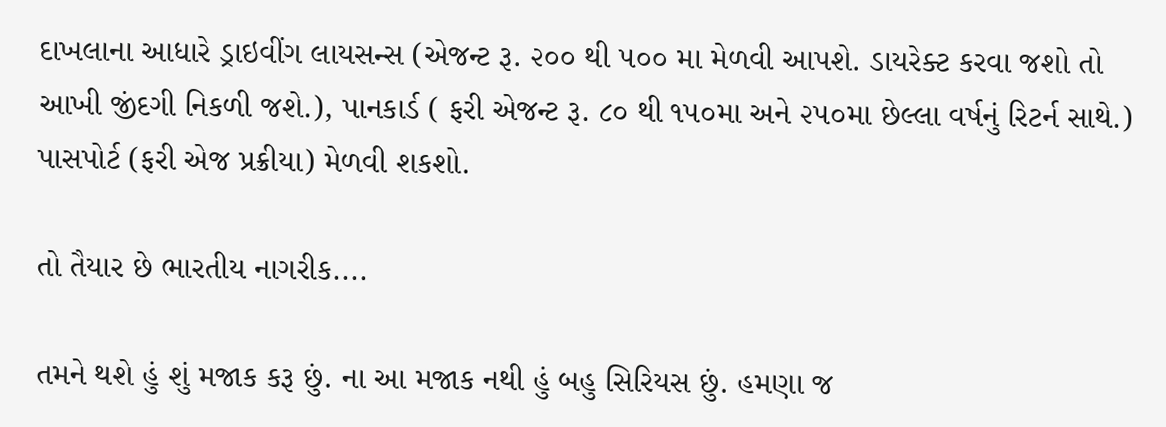દાખલાના આધારે ડ્રાઇવીંગ લાયસન્સ (એજન્ટ રૂ. ૨૦૦ થી ૫૦૦ મા મેળવી આપશે. ડાયરેક્ટ કરવા જશો તો આખી જીંદગી નિકળી જશે.), પાનકાર્ડ ( ફરી એજન્ટ રૂ. ૮૦ થી ૧૫૦મા અને ૨૫૦મા છેલ્લા વર્ષનું રિટર્ન સાથે.) પાસપોર્ટ (ફરી એજ પ્રક્રીયા) મેળવી શકશો.

તો તૈયાર છે ભારતીય નાગરીક....

તમને થશે હું શું મજાક કરૂ છું. ના આ મજાક નથી હું બહુ સિરિયસ છું. હમણા જ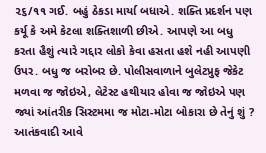૨૬/૧૧ ગઈ. બહું ઠેકડા માર્યા બધાએ. શક્તિ પ્રદર્શન પણ કર્યૂ કે અમે કેટલા શક્તિશાળી છીએ. આપણે આ બધુ કરતા હૈશું ત્યારે ગદ્દાર લોકો કેવા હસતા હશે નહી આપણી ઉપર. બધુ જ બરોબર છે. પોલીસવાળાને બુલેટપ્રુફ જેકેટ મળવા જ જોઇએ, લેટેસ્ટ હથીયાર હોવા જ જોઇએ પણ જ્યાં આંતરીક સિસ્ટમમા જ મોટા-મોટા બોકારા છે તેનું શું ? આતંકવાદી આવે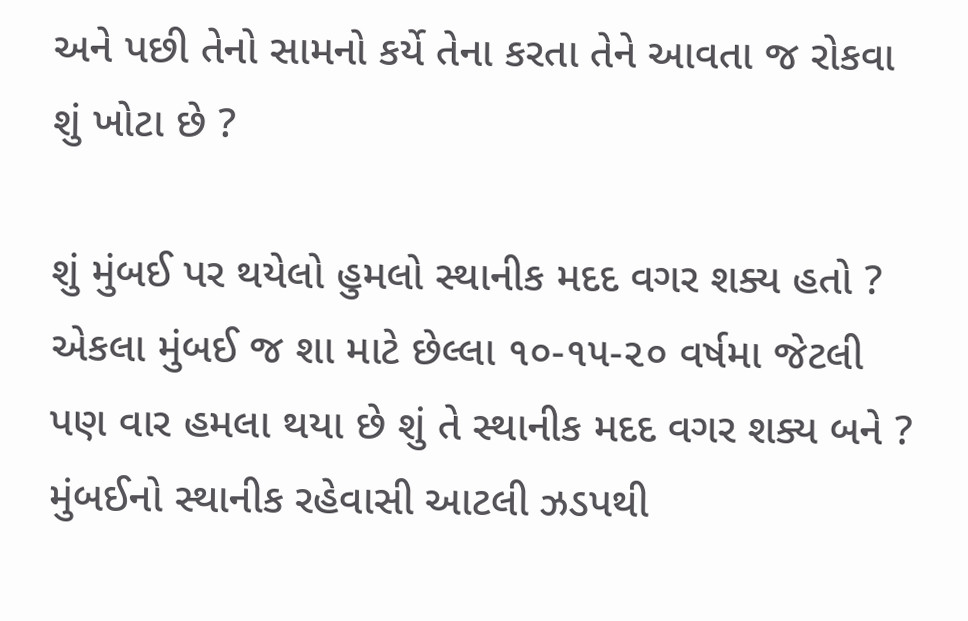અને પછી તેનો સામનો કર્યે તેના કરતા તેને આવતા જ રોકવા શું ખોટા છે ?

શું મુંબઈ પર થયેલો હુમલો સ્થાનીક મદદ વગર શક્ય હતો ? એકલા મુંબઈ જ શા માટે છેલ્લા ૧૦-૧૫-૨૦ વર્ષમા જેટલી પણ વાર હમલા થયા છે શું તે સ્થાનીક મદદ વગર શક્ય બને ? મુંબઈનો સ્થાનીક રહેવાસી આટલી ઝડપથી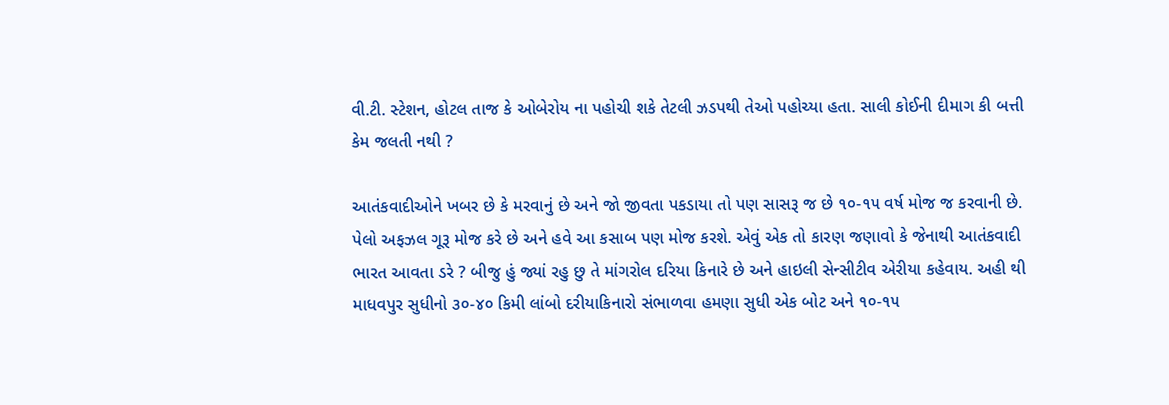વી.ટી. સ્ટેશન, હોટલ તાજ કે ઓબેરોય ના પહોચી શકે તેટલી ઝડપથી તેઓ પહોચ્યા હતા. સાલી કોઈની દીમાગ કી બત્તી કેમ જલતી નથી ?

આતંકવાદીઓને ખબર છે કે મરવાનું છે અને જો જીવતા પકડાયા તો પણ સાસરૂ જ છે ૧૦-૧૫ વર્ષ મોજ જ કરવાની છે. પેલો અફઝલ ગૂરૂ મોજ કરે છે અને હવે આ કસાબ પણ મોજ કરશે. એવું એક તો કારણ જણાવો કે જેનાથી આતંકવાદી ભારત આવતા ડરે ? બીજુ હું જ્યાં રહુ છુ તે માંગરોલ દરિયા કિનારે છે અને હાઇલી સેન્સીટીવ એરીયા કહેવાય. અહી થી માધવપુર સુધીનો ૩૦-૪૦ કિમી લાંબો દરીયાકિનારો સંભાળવા હમણા સુધી એક બોટ અને ૧૦-૧૫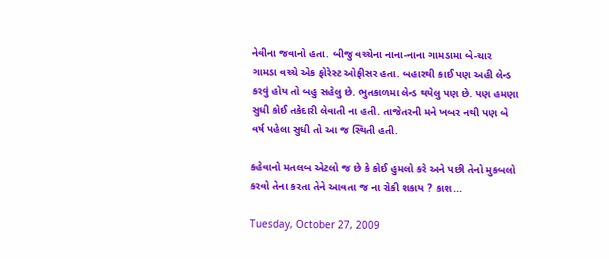નેવીના જવાનો હતા. બીજુ વચ્ચેના નાના-નાના ગામડામા બે-ચાર ગામડા વચ્ચે એક ફોરેસ્ટ ઓફીસર હતા. બહારથી કાઈ પણ અહી લેન્ડ કરવું હોય તો બહુ સહેલુ છે. ભુતકાળમા લેન્ડ થયેલુ પણ છે. પણ હમણા સુધી કોઈ તકેદારી લેવાતી ના હતી. તાજેતરની મને ખબર નથી પણ બે વર્ષ પહેલા સુધી તો આ જ સ્થિતી હતી.

કહેવાનો મતલબ એટલો જ છે કે કોઈ હુમલો કરે અને પછી તેનો મુકબલો કરવો તેના કરતા તેને આવતા જ ના રોકી શકાય ? કાશ...

Tuesday, October 27, 2009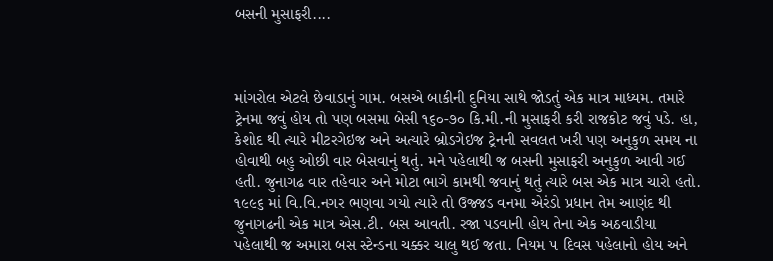બસની મુસાફરી....



માંગરોલ એટલે છેવાડાનું ગામ. બસએ બાકીની દુનિયા સાથે જોડતું એક માત્ર માધ્યમ. તમારે ટ્રેનમા જવું હોય તો પણ બસમા બેસી ૧૬૦-૭૦ કિ.મી.ની મુસાફરી કરી રાજકોટ જવું પડે. હા, કેશોદ થી ત્યારે મીટરગેઇજ અને અત્યારે બ્રોડગેઇજ ટ્રેનની સવલત ખરી પણ અનુકુળ સમય ના હોવાથી બહુ ઓછી વાર બેસવાનું થતું. મને પહેલાથી જ બસની મુસાફરી અનુકુળ આવી ગઈ હતી. જુનાગઢ વાર તહેવાર અને મોટા ભાગે કામથી જવાનું થતું ત્યારે બસ એક માત્ર ચારો હતો. ૧૯૯૬ માં વિ.વિ.નગર ભણવા ગયો ત્યારે તો ઉજ્જડ વનમા એરંડો પ્રધાન તેમ આણંદ થી જુનાગઢની એક માત્ર એસ.ટી. બસ આવતી. રજા પડવાની હોય તેના એક અઠવાડીયા પહેલાથી જ અમારા બસ સ્ટેન્ડના ચક્કર ચાલુ થઈ જતા. નિયમ ૫ દિવસ પહેલાનો હોય અને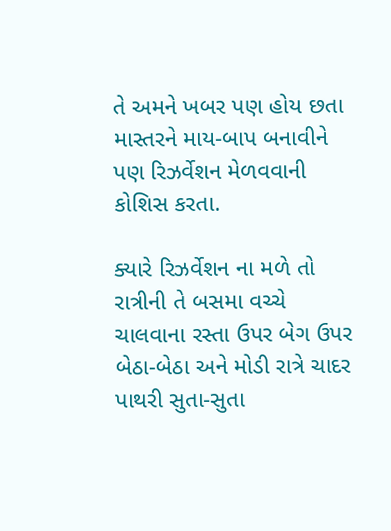તે અમને ખબર પણ હોય છતા માસ્તરને માય-બાપ બનાવીને પણ રિઝર્વેશન મેળવવાની કોશિસ કરતા.

ક્યારે રિઝર્વેશન ના મળે તો રાત્રીની તે બસમા વચ્ચે ચાલવાના રસ્તા ઉપર બેગ ઉપર બેઠા-બેઠા અને મોડી રાત્રે ચાદર પાથરી સુતા-સુતા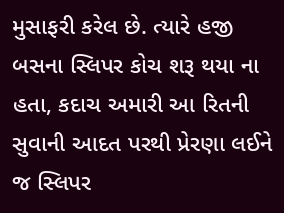મુસાફરી કરેલ છે. ત્યારે હજી બસના સ્લિપર કોચ શરૂ થયા ના હતા, કદાચ અમારી આ રિતની સુવાની આદત પરથી પ્રેરણા લઈને જ સ્લિપર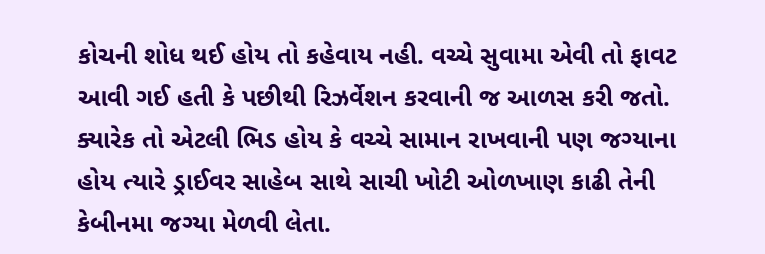કોચની શોધ થઈ હોય તો કહેવાય નહી. વચ્ચે સુવામા એવી તો ફાવટ આવી ગઈ હતી કે પછીથી રિઝર્વેશન કરવાની જ આળસ કરી જતો. ક્યારેક તો એટલી ભિડ હોય કે વચ્ચે સામાન રાખવાની પણ જગ્યાના હોય ત્યારે ડ્રાઈવર સાહેબ સાથે સાચી ખોટી ઓળખાણ કાઢી તેની કેબીનમા જગ્યા મેળવી લેતા.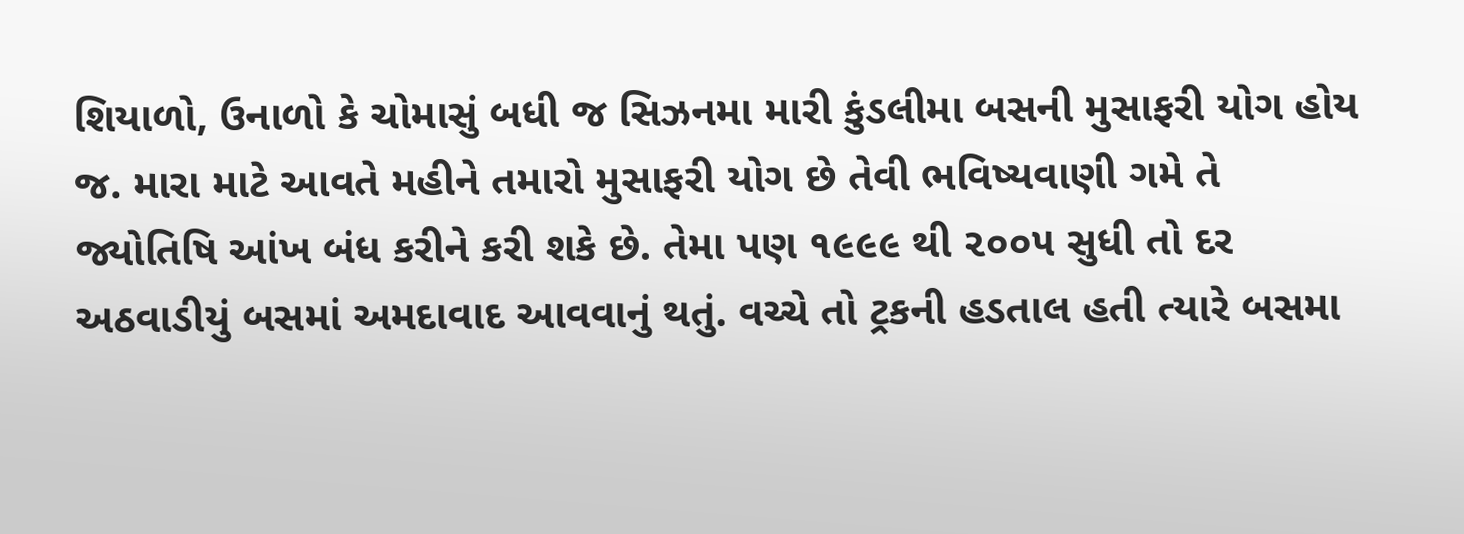શિયાળો, ઉનાળો કે ચોમાસું બધી જ સિઝનમા મારી કુંડલીમા બસની મુસાફરી યોગ હોય જ. મારા માટે આવતે મહીને તમારો મુસાફરી યોગ છે તેવી ભવિષ્યવાણી ગમે તે જ્યોતિષિ આંખ બંધ કરીને કરી શકે છે. તેમા પણ ૧૯૯૯ થી ૨૦૦૫ સુધી તો દર અઠવાડીયું બસમાં અમદાવાદ આવવાનું થતું. વચ્ચે તો ટ્રકની હડતાલ હતી ત્યારે બસમા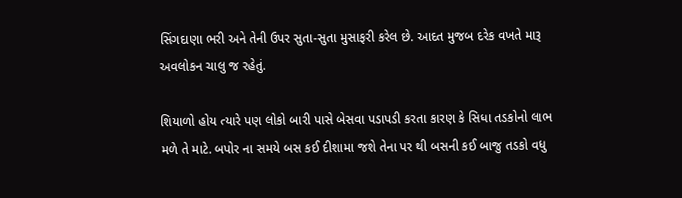સિંગદાણા ભરી અને તેની ઉપર સુતા-સુતા મુસાફરી કરેલ છે. આદત મુજબ દરેક વખતે મારૂ અવલોકન ચાલુ જ રહેતું.

શિયાળો હોય ત્યારે પણ લોકો બારી પાસે બેસવા પડાપડી કરતા કારણ કે સિધા તડકોનો લાભ મળે તે માટે. બપોર ના સમયે બસ કઈ દીશામા જશે તેના પર થી બસની કઈ બાજુ તડકો વધુ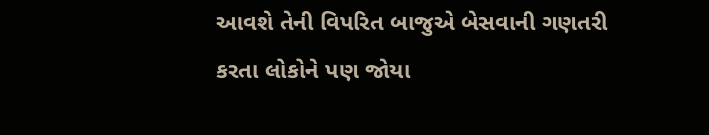આવશે તેની વિપરિત બાજુએ બેસવાની ગણતરી કરતા લોકોને પણ જોયા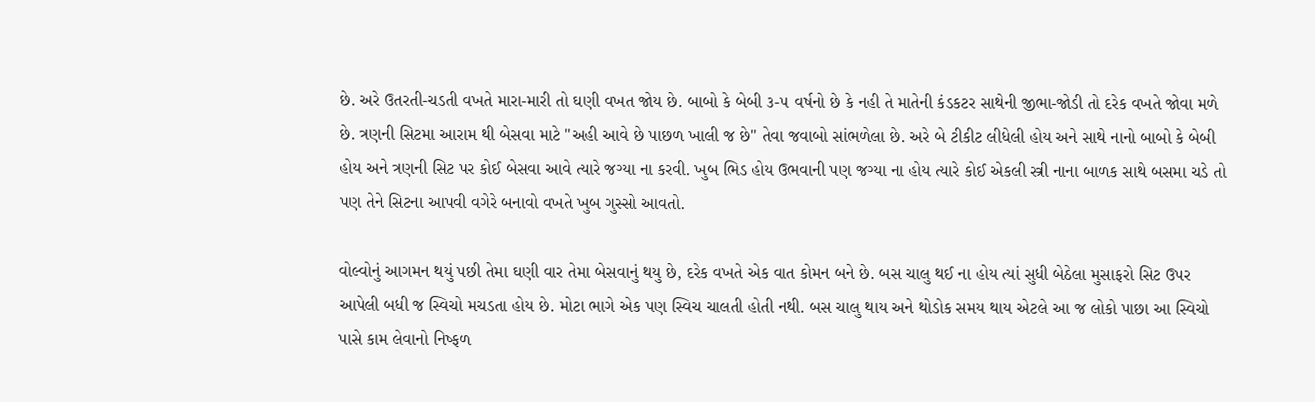છે. અરે ઉતરતી-ચડતી વખતે મારા-મારી તો ઘણી વખત જોય છે. બાબો કે બેબી ૩-૫ વર્ષનો છે કે નહી તે માતેની કંડકટર સાથેની જીભા-જોડી તો દરેક વખતે જોવા મળે છે. ત્રણની સિટમા આરામ થી બેસવા માટે "અહી આવે છે પાછળ ખાલી જ છે" તેવા જવાબો સાંભળેલા છે. અરે બે ટીકીટ લીધેલી હોય અને સાથે નાનો બાબો કે બેબી હોય અને ત્રણની સિટ પર કોઈ બેસવા આવે ત્યારે જગ્યા ના કરવી. ખુબ ભિડ હોય ઉભવાની પણ જગ્યા ના હોય ત્યારે કોઈ એકલી સ્ત્રી નાના બાળક સાથે બસમા ચડે તો પણ તેને સિટના આપવી વગેરે બનાવો વખતે ખુબ ગુસ્સો આવતો.

વોલ્વોનું આગમન થયું પછી તેમા ઘણી વાર તેમા બેસવાનું થયુ છે, દરેક વખતે એક વાત કોમન બને છે. બસ ચાલુ થઈ ના હોય ત્યાં સુધી બેઠેલા મુસાફરો સિટ ઉપર આપેલી બધી જ સ્વિચો મચડતા હોય છે. મોટા ભાગે એક પણ સ્વિચ ચાલતી હોતી નથી. બસ ચાલુ થાય અને થોડોક સમય થાય એટલે આ જ લોકો પાછા આ સ્વિચો પાસે કામ લેવાનો નિષ્ફળ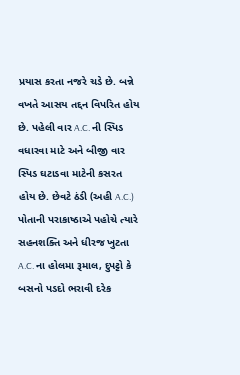પ્રયાસ કરતા નજરે ચડે છે. બન્ને વખતે આસય તદ્દન વિપરિત હોય છે. પહેલી વાર A.C. ની સ્પિડ વધારવા માટે અને બીજી વાર સ્પિડ ઘટાડવા માટેની કસરત હોય છે. છેવટે ઠંડી (અહી A.C.) પોતાની પરાકાષ્ઠાએ પહોચે ત્યારે સહનશક્તિ અને ધીરજ ખુટતા A.C. ના હોલમા રૂમાલ, દુપટ્ટો કે બસનો પડદો ભરાવી દરેક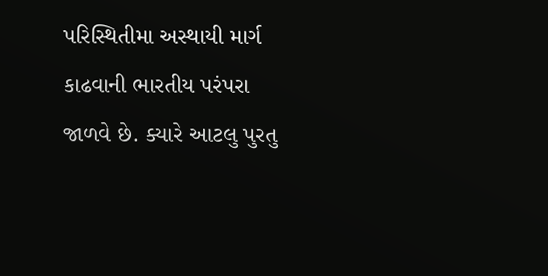પરિસ્થિતીમા અસ્થાયી માર્ગ કાઢવાની ભારતીય પરંપરા જાળવે છે. ક્યારે આટલુ પુરતુ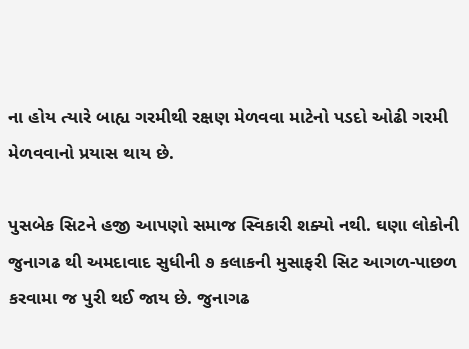ના હોય ત્યારે બાહ્ય ગરમીથી રક્ષણ મેળવવા માટેનો પડદો ઓઢી ગરમી મેળવવાનો પ્રયાસ થાય છે.

પુસબેક સિટને હજી આપણો સમાજ સ્વિકારી શક્યો નથી. ઘણા લોકોની જુનાગઢ થી અમદાવાદ સુધીની ૭ કલાકની મુસાફરી સિટ આગળ-પાછળ કરવામા જ પુરી થઈ જાય છે. જુનાગઢ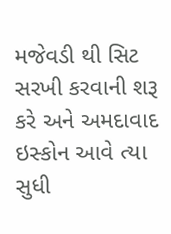મજેવડી થી સિટ સરખી કરવાની શરૂ કરે અને અમદાવાદ ઇસ્કોન આવે ત્યા સુધી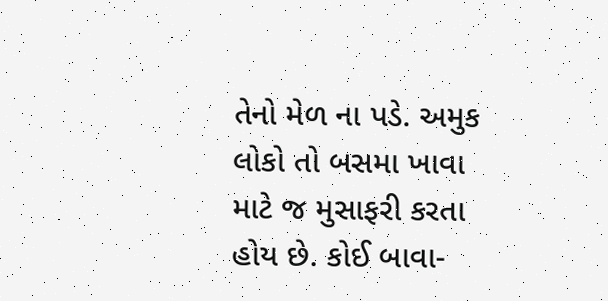તેનો મેળ ના પડે. અમુક લોકો તો બસમા ખાવા માટે જ મુસાફરી કરતા હોય છે. કોઈ બાવા-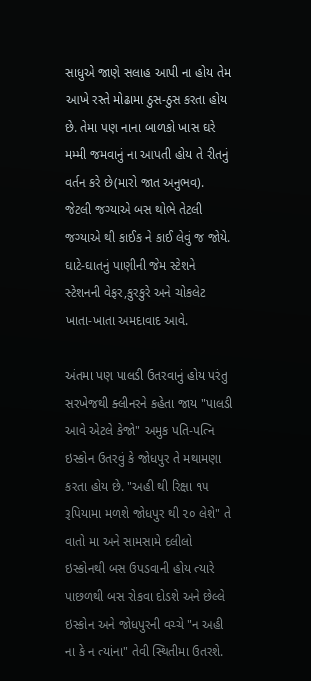સાધુએ જાણે સલાહ આપી ના હોય તેમ આખે રસ્તે મોઢામા ઠુસ-ઠુસ કરતા હોય છે. તેમા પણ નાના બાળકો ખાસ ઘરે મમ્મી જમવાનું ના આપતી હોય તે રીતનું વર્તન કરે છે(મારો જાત અનુભવ). જેટલી જગ્યાએ બસ થોભે તેટલી જગ્યાએ થી કાઈક ને કાઈ લેવું જ જોયે. ઘાટે-ઘાતનું પાણીની જેમ સ્ટેશને સ્ટેશનની વેફર,કુરકુરે અને ચોકલેટ ખાતા-ખાતા અમદાવાદ આવે.

અંતમા પણ પાલડી ઉતરવાનું હોય પરંતુ સરખેજથી ક્લીનરને કહેતા જાય "પાલડી આવે એટલે કેજો" અમુક પતિ-પત્નિ ઇસ્કોન ઉતરવું કે જોધપુર તે મથામણા કરતા હોય છે. "અહી થી રિક્ષા ૧૫ રૂપિયામા મળશે જોધપુર થી ૨૦ લેશે" તે વાતો મા અને સામસામે દલીલો ઇસ્કોનથી બસ ઉપડવાની હોય ત્યારે પાછળથી બસ રોકવા દોડશે અને છેલ્લે ઇસ્કોન અને જોધપુરની વચ્ચે "ન અહી ના કે ન ત્યાંના" તેવી સ્થિતીમા ઉતરશે.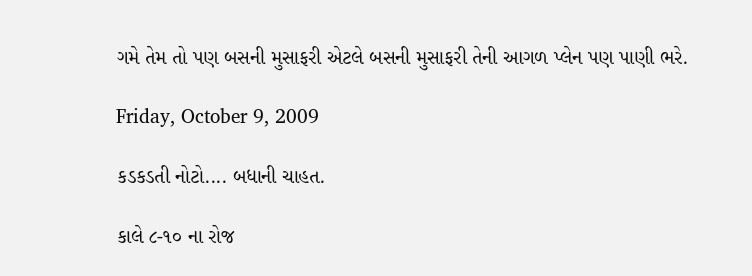ગમે તેમ તો પણ બસની મુસાફરી એટલે બસની મુસાફરી તેની આગળ પ્લેન પણ પાણી ભરે.

Friday, October 9, 2009

કડકડતી નોટો.... બધાની ચાહત.

કાલે ૮-૧૦ ના રોજ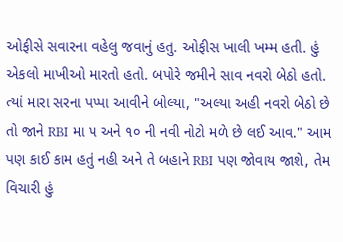ઓફીસે સવારના વહેલુ જવાનું હતુ. ઓફીસ ખાલી ખમ્મ હતી. હું એકલો માખીઓ મારતો હતો. બપોરે જમીને સાવ નવરો બેઠો હતો. ત્યાં મારા સરના પપ્પા આવીને બોલ્યા, "અલ્યા અહી નવરો બેઠો છે તો જાને RBI મા ૫ અને ૧૦ ની નવી નોટો મળે છે લઈ આવ." આમ પણ કાઈ કામ હતું નહી અને તે બહાને RBI પણ જોવાય જાશે, તેમ વિચારી હું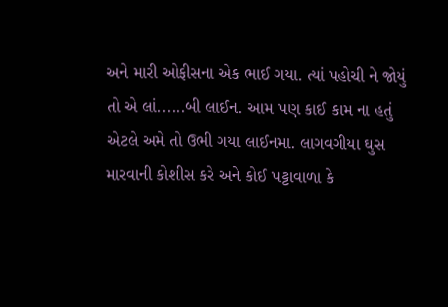અને મારી ઓફીસના એક ભાઈ ગયા. ત્યાં પહોચી ને જોયું તો એ લાં......બી લાઈન. આમ પણ કાઈ કામ ના હતું એટલે અમે તો ઉભી ગયા લાઈનમા. લાગવગીયા ઘુસ મારવાની કોશીસ કરે અને કોઈ પટ્ટાવાળા કે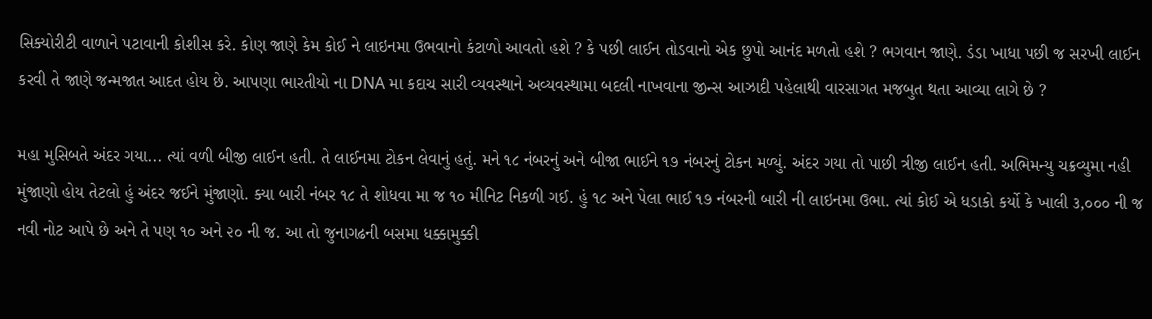સિક્યોરીટી વાળાને પટાવાની કોશીસ કરે. કોણ જાણે કેમ કોઈ ને લાઇનમા ઉભવાનો કંટાળો આવતો હશે ? કે પછી લાઈન તોડવાનો એક છુપો આનંદ મળતો હશે ? ભગવાન જાણે. ડંડા ખાધા પછી જ સરખી લાઈન કરવી તે જાણે જન્મજાત આદત હોય છે. આપણા ભારતીયો ના DNA મા કદાચ સારી વ્યવસ્થાને અવ્યવસ્થામા બદલી નાખવાના જીન્સ આઝાદી પહેલાથી વારસાગત મજબુત થતા આવ્યા લાગે છે ?

મહા મુસિબતે અંદર ગયા... ત્યાં વળી બીજી લાઈન હતી. તે લાઈનમા ટોકન લેવાનું હતું. મને ૧૮ નંબરનું અને બીજા ભાઈને ૧૭ નંબરનું ટોકન મળ્યું. અંદર ગયા તો પાછી ત્રીજી લાઈન હતી. અભિમન્યુ ચક્રવ્યુમા નહી મુંજાણો હોય તેટલો હું અંદર જઈને મુંજાણો. ક્યા બારી નંબર ૧૮ તે શોધવા મા જ ૧૦ મીનિટ નિકળી ગઈ. હું ૧૮ અને પેલા ભાઈ ૧૭ નંબરની બારી ની લાઇનમા ઉભા. ત્યાં કોઈ એ ધડાકો કર્યો કે ખાલી ૩,૦૦૦ ની જ નવી નોટ આપે છે અને તે પણ ૧૦ અને ૨૦ ની જ. આ તો જુનાગઢની બસમા ધક્કામુક્કી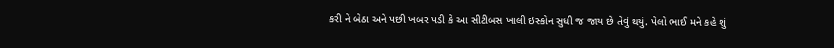કરી ને બેઠા અને પછી ખબર પડી કે આ સીટીબસ ખાલી ઇસ્કોન સુધી જ જાય છે તેવું થયું. પેલો ભાઈ મને કહે શું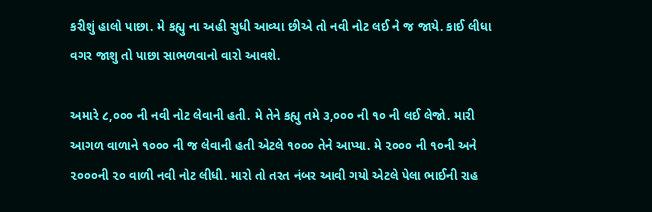કરીશું હાલો પાછા. મે કહ્યુ ના અહી સુધી આવ્યા છીએ તો નવી નોટ લઈ ને જ જાયે. કાઈ લીધા વગર જાશુ તો પાછા સાભળવાનો વારો આવશે.

અમારે ૮,૦૦૦ ની નવી નોટ લેવાની હતી. મે તેને કહ્યુ તમે ૩,૦૦૦ ની ૧૦ ની લઈ લેજો. મારી આગળ વાળાને ૧૦૦૦ ની જ લેવાની હતી એટલે ૧૦૦૦ તેને આપ્યા. મે ૨૦૦૦ ની ૧૦ની અને ૨૦૦૦ની ૨૦ વાળી નવી નોટ લીધી. મારો તો તરત નંબર આવી ગયો એટલે પેલા ભાઈની રાહ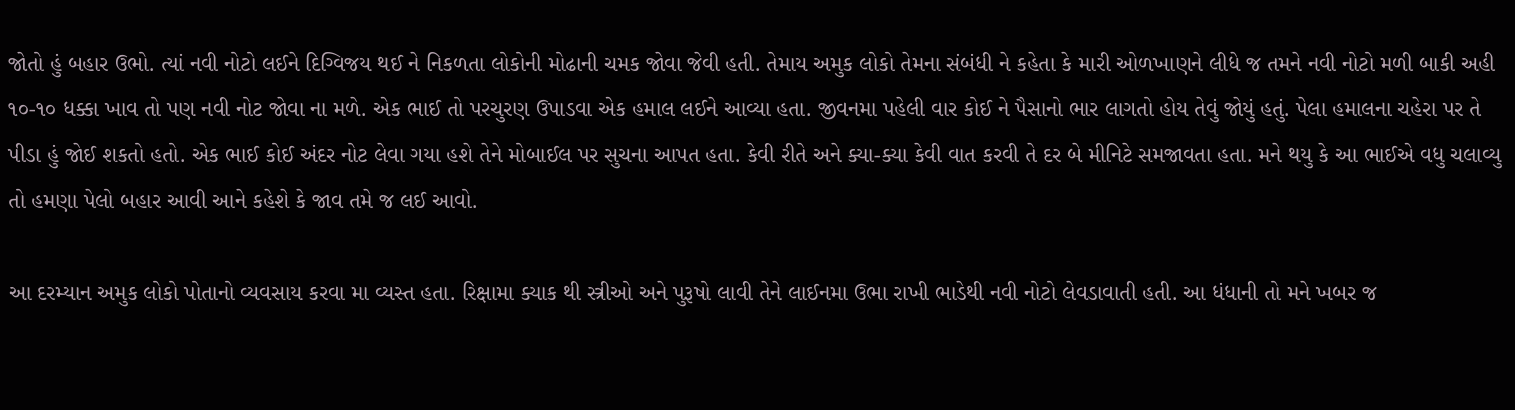જોતો હું બહાર ઉભો. ત્યાં નવી નોટો લઈને દિગ્વિજય થઈ ને નિકળતા લોકોની મોઢાની ચમક જોવા જેવી હતી. તેમાય અમુક લોકો તેમના સંબંધી ને કહેતા કે મારી ઓળખાણને લીધે જ તમને નવી નોટો મળી બાકી અહી ૧૦-૧૦ ધક્કા ખાવ તો પણ નવી નોટ જોવા ના મળે. એક ભાઈ તો પરચુરણ ઉપાડવા એક હમાલ લઈને આવ્યા હતા. જીવનમા પહેલી વાર કોઈ ને પૈસાનો ભાર લાગતો હોય તેવું જોયું હતું. પેલા હમાલના ચહેરા પર તે પીડા હું જોઈ શકતો હતો. એક ભાઈ કોઈ અંદર નોટ લેવા ગયા હશે તેને મોબાઈલ પર સુચના આપત હતા. કેવી રીતે અને ક્યા-ક્યા કેવી વાત કરવી તે દર બે મીનિટે સમજાવતા હતા. મને થયુ કે આ ભાઈએ વધુ ચલાવ્યુ તો હમણા પેલો બહાર આવી આને કહેશે કે જાવ તમે જ લઈ આવો.

આ દરમ્યાન અમુક લોકો પોતાનો વ્યવસાય કરવા મા વ્યસ્ત હતા. રિક્ષામા ક્યાક થી સ્ત્રીઓ અને પુરૂષો લાવી તેને લાઈનમા ઉભા રાખી ભાડેથી નવી નોટો લેવડાવાતી હતી. આ ધંધાની તો મને ખબર જ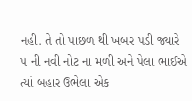નહી. તે તો પાછળ થી ખબર પડી જ્યારે ૫ ની નવી નોટ ના મળી અને પેલા ભાઈએ ત્યાં બહાર ઉભેલા એક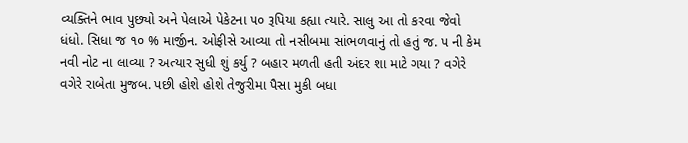વ્યક્તિને ભાવ પુછ્યો અને પેલાએ પેકેટના ૫૦ રૂપિયા કહ્યા ત્યારે. સાલુ આ તો કરવા જેવો ધંધો. સિધા જ ૧૦ % માર્જીન. ઓફીસે આવ્યા તો નસીબમા સાંભળવાનું તો હતું જ. ૫ ની કેમ નવી નોટ ના લાવ્યા ? અત્યાર સુધી શું કર્યુ ? બહાર મળતી હતી અંદર શા માટે ગયા ? વગેરે વગેરે રાબેતા મુજબ. પછી હોશે હોશે તેજુરીમા પૈસા મુકી બધા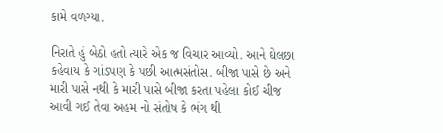કામે વળગ્યા.

નિરાતે હું બેઠો હતો ત્યારે એક જ વિચાર આવ્યો. આને ઘેલછા કહેવાય કે ગાંડપણ કે પછી આત્મસંતોસ. બીજા પાસે છે અને મારી પાસે નથી કે મારી પાસે બીજા કરતા પહેલા કોઈ ચીજ આવી ગઈ તેવા અહમ નો સંતોષ કે ભંગ થી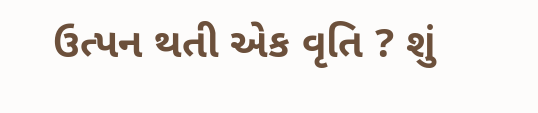ઉત્પન થતી એક વૃતિ ? શું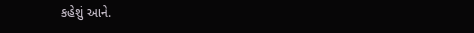કહેશું આને.